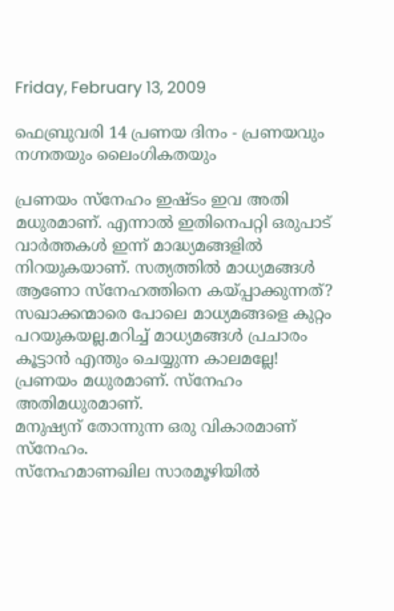Friday, February 13, 2009

ഫെബ്രുവരി 14 പ്രണയ ദിനം - പ്രണയവും നഗ്നതയും ലൈംഗികതയും

പ്രണയം സ്നേഹം ഇഷ്ടം ഇവ അതി മധുരമാണ്. എന്നാല്‍ ഇതിനെപറ്റി ഒരുപാട് വാര്‍ത്തകള്‍ ഇന്ന് മാദ്ധ്യമങ്ങളില്‍ നിറയുകയാണ്. സത്യത്തില്‍ മാധ്യമങ്ങള്‍ ആണോ സ്നേഹത്തിനെ കയ്പ്പാക്കുന്നത്?
സഖാക്കന്മാരെ പോലെ മാധ്യമങ്ങളെ കുറ്റം പറയുകയല്ല.മറിച്ച് മാധ്യമങ്ങള്‍ പ്രചാരം കൂട്ടാന്‍ എന്തും ചെയ്യുന്ന കാലമല്ലേ!
പ്രണയം മധുരമാണ്. സ്നേഹം അതിമധുരമാണ്.
മനുഷ്യന് തോന്നുന്ന ഒരു വികാരമാണ് സ്നേഹം.
സ്നേഹമാണഖില സാരമൂഴിയില്‍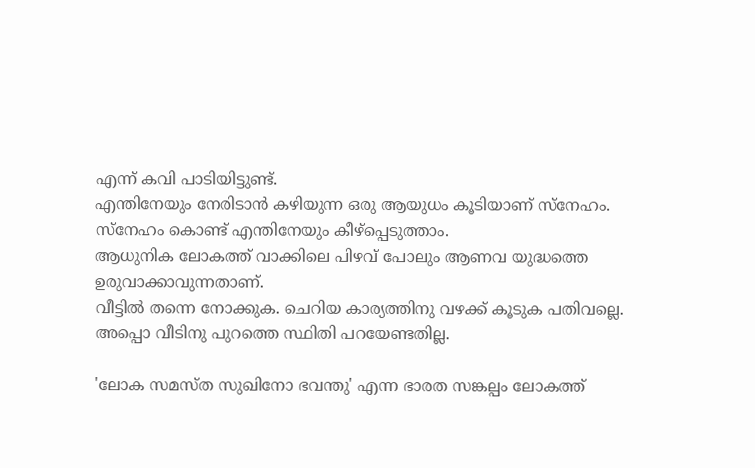എന്ന് കവി പാടിയിട്ടുണ്ട്.
എന്തിനേയും നേരിടാന്‍ കഴിയുന്ന ഒരു ആയുധം കൂടിയാണ് സ്നേഹം. സ്നേഹം കൊണ്ട് എന്തിനേയും കീഴ്പ്പെടുത്താം.
ആധുനിക ലോകത്ത് വാക്കിലെ പിഴവ് പോലും ആണവ യുദ്ധത്തെ
ഉരുവാക്കാവുന്നതാണ്.
വീട്ടില്‍ തന്നെ നോക്കുക. ചെറിയ കാര്യത്തിനു വഴക്ക് കൂടുക പതിവല്ലെ. അപ്പൊ വീടിനു പുറത്തെ സ്ഥിതി പറയേണ്ടതില്ല.

'ലോക സമസ്ത സുഖിനോ ഭവന്തു' എന്ന ഭാരത സങ്കല്പം ലോകത്ത്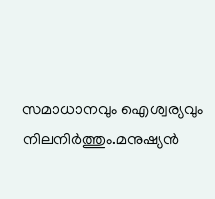സമാധാനവും ഐശ്വര്യവും നിലനിര്‍ത്തും.മനുഷ്യന്‍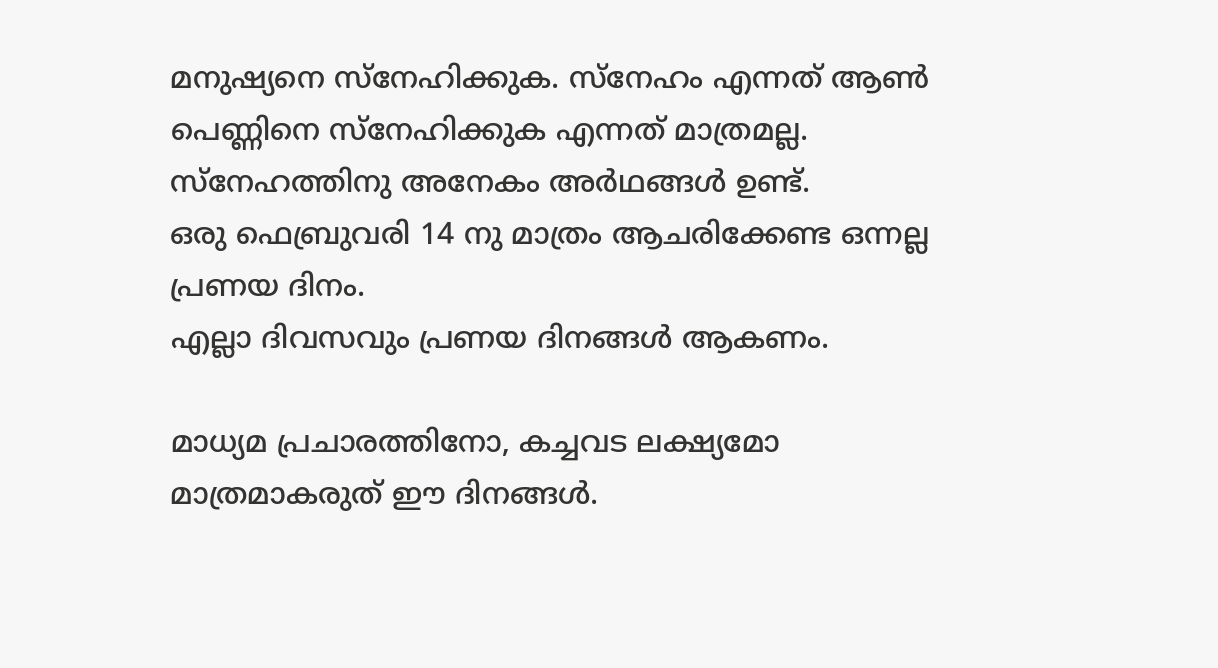മനുഷ്യനെ സ്നേഹിക്കുക. സ്നേഹം എന്നത് ആണ്‍ പെണ്ണിനെ സ്നേഹിക്കുക എന്നത് മാത്രമല്ല. സ്നേഹത്തിനു അനേകം അര്‍ഥങ്ങള്‍ ഉണ്ട്.
ഒരു ഫെബ്രുവരി 14 നു മാത്രം ആചരിക്കേണ്ട ഒന്നല്ല പ്രണയ ദിനം.
എല്ലാ ദിവസവും പ്രണയ ദിനങ്ങള്‍ ആകണം.

മാധ്യമ പ്രചാരത്തിനോ, കച്ചവട ലക്ഷ്യമോ മാത്രമാകരുത് ഈ ദിനങ്ങള്‍.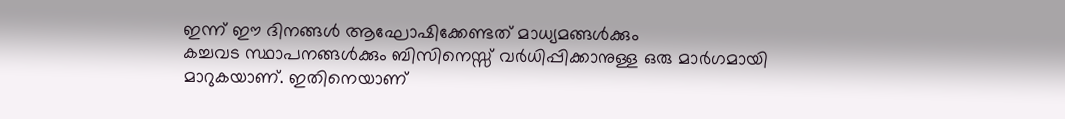ഇന്ന് ഈ ദിനങ്ങള്‍ ആഘോഷിക്കേണ്ടത് മാധ്യമങ്ങള്‍ക്കും
കച്ചവട സ്ഥാപനങ്ങള്‍ക്കും ബിസിനെസ്സ് വര്‍ധിപ്പിക്കാനുള്ള ഒരു മാര്‍ഗമായി മാറുകയാണ്. ഇതിനെയാണ്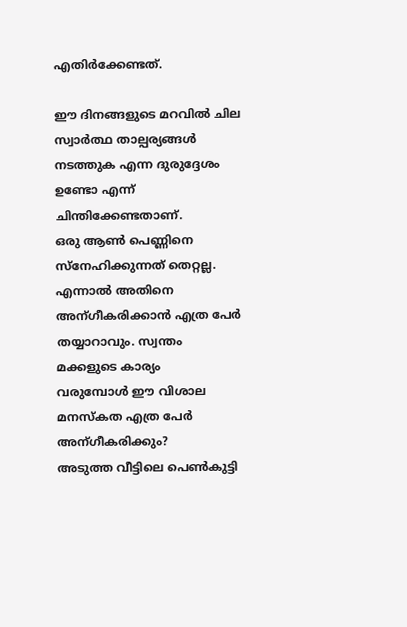എതിര്‍ക്കേണ്ടത്.

ഈ ദിനങ്ങളുടെ മറവില്‍ ചില സ്വാര്‍ത്ഥ താല്പര്യങ്ങള്‍ നടത്തുക എന്ന ദുരുദ്ദേശം ഉണ്ടോ എന്ന് ചിന്തിക്കേണ്ടതാണ്.
ഒരു ആണ്‍ പെണ്ണിനെ സ്നേഹിക്കുന്നത് തെറ്റല്ല. എന്നാല്‍ അതിനെ
അന്ഗീകരിക്കാന്‍ എത്ര പേര്‍ തയ്യാറാവും. സ്വന്തം മക്കളുടെ കാര്യം
വരുമ്പോള്‍ ഈ വിശാല മനസ്കത എത്ര പേര്‍ അന്ഗീകരിക്കും?
അടുത്ത വീട്ടിലെ പെണ്‍കുട്ടി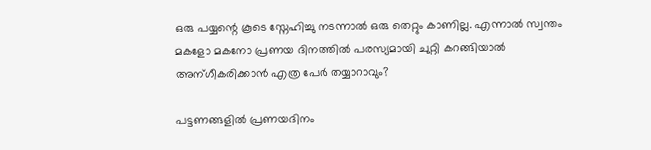ഒരു പയ്യന്റെ കൂടെ സ്നേഹിച്ചു നടന്നാല്‍ ഒരു തെറ്റും കാണില്ല. എന്നാല്‍ സ്വന്തം മകളോ മകനോ പ്രണയ ദിനത്തില്‍ പരസ്യമായി ചുറ്റി കറങ്ങിയാല്‍ അന്ഗീകരിക്കാന്‍ എത്ര പേര്‍ തയ്യാറാവും?

പട്ടണങ്ങളില്‍ പ്രണയദിനം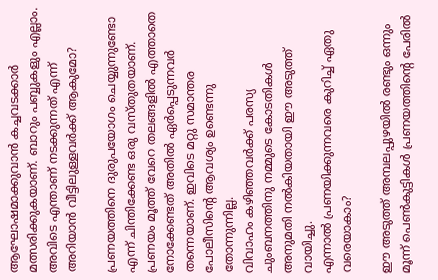ആഘോഷമാക്കുവാന്‍ കച്ചവടക്കാര്‍ മത്സരിക്കുകയാണ്. ബാറും പബ്ബുകളും എല്ലാം. അവിടെ എന്താണ് നടക്കുന്നത് എന്ന് അറിയാന്‍ വീട്ടിലുള്ളവര്‍ക്ക് ആകുമോ?

പ്രണയത്തിനെ ദുരുപയോഗം ചെയ്യുന്നുണ്ടോ എന്ന് ചിന്തിക്കേണ്ട ഒരു വസ്തുതയാണ്. പ്രണയം മൂത്ത് വേറെ തലങ്ങളില്‍ എത്താതെ നോക്കേണ്ടത് അതില്‍ ഏര്‍പ്പെടുന്നവര്‍ തന്നെയാണ്. ഇവിടെ മറ്റു സമാന്തര പോലീസിന്റെ ആവശ്യം ഉണ്ടെന്നു തോന്നുന്നില്ല.
വിവാഹം കഴിഞ്ഞവര്‍ക്ക് പരസ്യ ചുംബനത്തിനു നമ്മുടെ കോടതികള്‍ അനുമതി നല്‍കിയതായി ഈ അടുത്ത് വായിച്ചു.
എന്നാല്‍ പ്രണയിക്കുന്നവരെ കുറിച്ച് ഏതു വരെയാകാം?

ഈ അടുത്ത് അമ്പലപ്പുഴയില്‍ രണ്ടും ഒന്നും മൂന്ന് പെണ്‍കുട്ടികള്‍ പ്രണയത്തിന്റെ പേരില്‍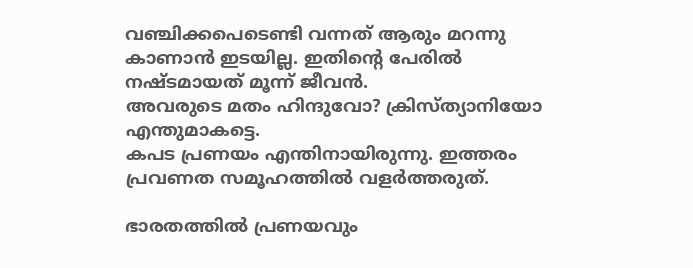വഞ്ചിക്കപെടെണ്ടി വന്നത് ആരും മറന്നു കാണാന്‍ ഇടയില്ല. ഇതിന്റെ പേരില്‍ നഷ്ടമായത് മൂന്ന് ജീവന്‍.
അവരുടെ മതം ഹിന്ദുവോ? ക്രിസ്ത്യാനിയോ എന്തുമാകട്ടെ.
കപട പ്രണയം എന്തിനായിരുന്നു. ഇത്തരം പ്രവണത സമൂഹത്തില്‍ വളര്‍ത്തരുത്.

ഭാരതത്തില്‍ പ്രണയവും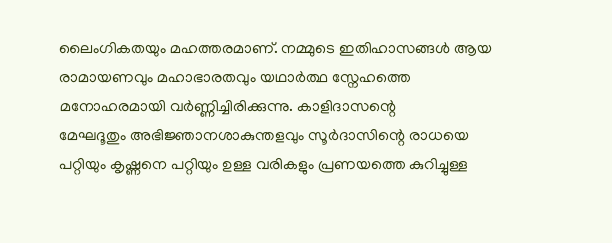ലൈംഗികതയും മഹത്തരമാണ്. നമ്മുടെ ഇതിഹാസങ്ങള്‍ ആയ രാമായണവും മഹാഭാരതവും യഥാര്‍ത്ഥ സ്നേഹത്തെ മനോഹരമായി വര്‍ണ്ണിച്ചിരിക്കുന്നു. കാളിദാസന്റെ
മേഘദൂതും അഭിജ്ഞാനശാകുന്തളവും സൂര്‍ദാസിന്റെ രാധയെ പറ്റിയും കൃഷ്ണനെ പറ്റിയും ഉള്ള വരികളും പ്രണയത്തെ കുറിച്ചുള്ള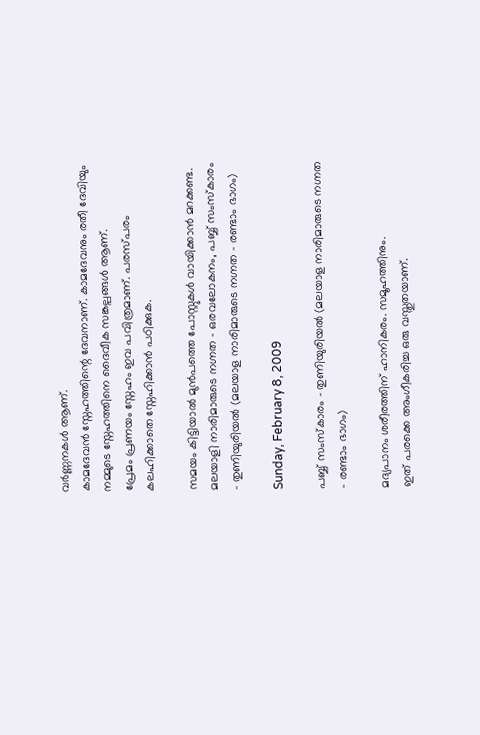വര്‍ണ്ണനകള്‍ ആണ്.
കാമദേവന്‍ സ്നേഹത്തിന്റെ ദേവനാണ്. കാമദേവനും രതീ ദേവിയും നമ്മുടെ സ്നേഹത്തിനെ ദൈവീക സങ്കല്പങ്ങള്‍ ആണ്.
പ്രേമം പ്രണയം സ്നേഹം ഇവ പവിത്രമാണ്. പരസ്പരം കലഹിക്കാതെ സ്നേഹിക്കാന്‍ പഠിക്കുക.

സമയം കിട്ടിയാല്‍ മുന്‍പത്തെ പോസ്റ്റുകള്‍ വായിക്കാന്‍ മറക്കണ്ട.
മലയാളി നാരിമാരുടെ നഗ്നത - ഒരവലോകനം, പബ്ബ് സംസ്കാരം - തുണിയുരിയല്‍ (മലയാള നാരിമാരുടെ നഗ്നത - രണ്ടാം ഭാഗം)

Sunday, February 8, 2009

പബ്ബ് സംസ്കാരം - തുണിയുരിയല്‍ (മലയാള നാരിമാരുടെ നഗ്നത - രണ്ടാം ഭാഗം)

മദ്യപാനം ശരീരത്തിന് ഹാനികരം. സമൂഹത്തിനും.
ഇത് പരക്കെ അംഗീകരിച്ച ഒരു വസ്തുതയാണ്.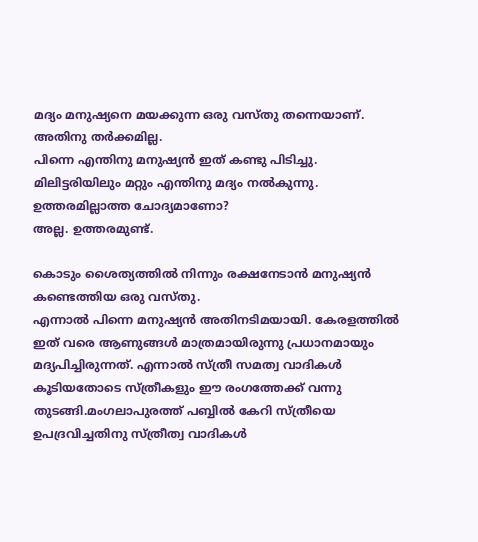മദ്യം മനുഷ്യനെ മയക്കുന്ന ഒരു വസ്തു തന്നെയാണ്.
അതിനു തര്‍ക്കമില്ല.
പിന്നെ എന്തിനു മനുഷ്യന്‍ ഇത് കണ്ടു പിടിച്ചു.
മിലിട്ടരിയിലും മറ്റും എന്തിനു മദ്യം നല്‍കുന്നു.
ഉത്തരമില്ലാത്ത ചോദ്യമാണോ?
അല്ല. ഉത്തരമുണ്ട്.

കൊടും ശൈത്യത്തില്‍ നിന്നും രക്ഷനേടാന്‍ മനുഷ്യന്‍ കണ്ടെത്തിയ ഒരു വസ്തു.
എന്നാല്‍ പിന്നെ മനുഷ്യന്‍ അതിനടിമയായി. കേരളത്തില്‍ ഇത് വരെ ആണുങ്ങള്‍ മാത്രമായിരുന്നു പ്രധാനമായും മദ്യപിച്ചിരുന്നത്. എന്നാല്‍ സ്ത്രീ സമത്വ വാദികള്‍ കൂടിയതോടെ സ്ത്രീകളും ഈ രംഗത്തേക്ക്‌ വന്നു തുടങ്ങി.മംഗലാപുരത്ത് പബ്ബില്‍ കേറി സ്ത്രീയെ ഉപദ്രവിച്ചതിനു സ്ത്രീത്വ വാദികള്‍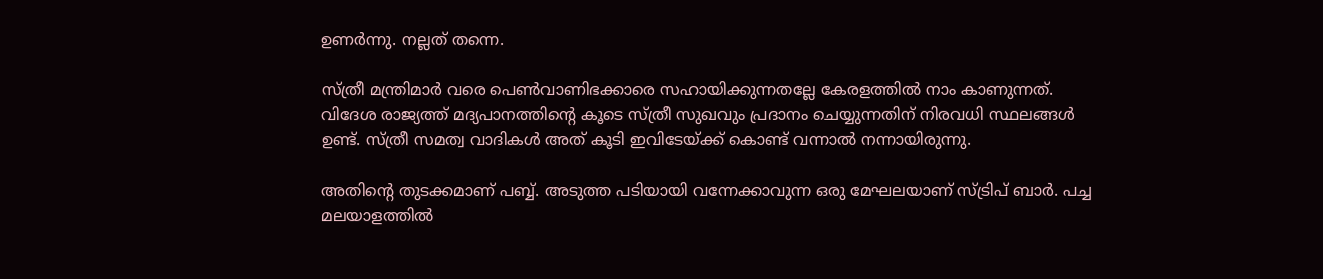ഉണര്‍ന്നു. നല്ലത് തന്നെ.

സ്ത്രീ മന്ത്രിമാര്‍ വരെ പെണ്‍വാണിഭക്കാരെ സഹായിക്കുന്നതല്ലേ കേരളത്തില്‍ നാം കാണുന്നത്.
വിദേശ രാജ്യത്ത് മദ്യപാനത്തിന്റെ കൂടെ സ്ത്രീ സുഖവും പ്രദാനം ചെയ്യുന്നതിന് നിരവധി സ്ഥലങ്ങള്‍ ഉണ്ട്. സ്ത്രീ സമത്വ വാദികള്‍ അത് കൂടി ഇവിടേയ്ക്ക് കൊണ്ട് വന്നാല്‍ നന്നായിരുന്നു.

അതിന്റെ തുടക്കമാണ് പബ്ബ്. അടുത്ത പടിയായി വന്നേക്കാവുന്ന ഒരു മേഘലയാണ് സ്ട്രിപ് ബാര്‍. പച്ച മലയാളത്തില്‍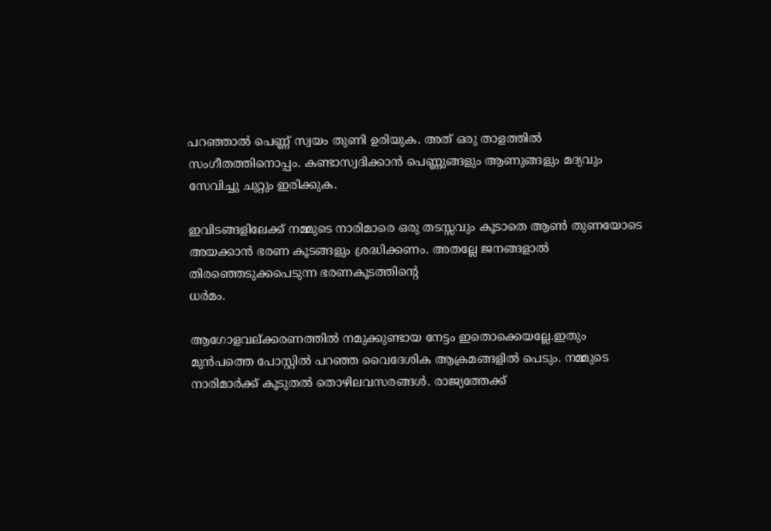പറഞ്ഞാല്‍ പെണ്ണ് സ്വയം തുണി ഉരിയുക. അത് ഒരു താളത്തില്‍ സംഗീതത്തിനൊപ്പം. കണ്ടാസ്വദിക്കാന്‍ പെണ്ണുങ്ങളും ആണുങ്ങളും മദ്യവും സേവിച്ചു ചുറ്റും ഇരിക്കുക.

ഇവിടങ്ങളിലേക്ക്‌ നമ്മുടെ നാരിമാരെ ഒരു തടസ്സവും കൂടാതെ ആണ്‍ തുണയോടെ അയക്കാന്‍ ഭരണ കൂടങ്ങളും ശ്രദ്ധിക്കണം. അതല്ലേ ജനങ്ങളാല്‍ തിരഞ്ഞെടുക്കപെടുന്ന ഭരണകൂടത്തിന്റെ
ധര്‍മം.

ആഗോളവല്ക്കരണത്തില്‍ നമുക്കുണ്ടായ നേട്ടം ഇതൊക്കെയല്ലേ.ഇതും മുന്‍പത്തെ പോസ്റ്റില്‍ പറഞ്ഞ വൈദേശിക ആക്രമങ്ങളില്‍ പെടും. നമ്മുടെ നാരിമാര്‍ക്ക് കൂടുതല്‍ തൊഴിലവസരങ്ങള്‍. രാജ്യത്തേക്ക്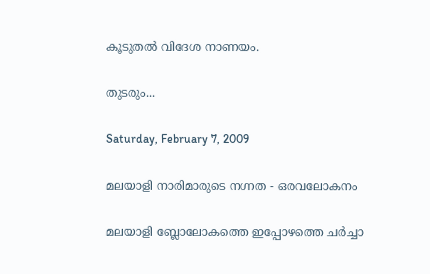കൂടുതല്‍ വിദേശ നാണയം.

തുടരും...

Saturday, February 7, 2009

മലയാളി നാരിമാരുടെ നഗ്നത - ഒരവലോകനം

മലയാളി ബ്ലോലോകത്തെ ഇപ്പോഴത്തെ ചര്‍ച്ചാ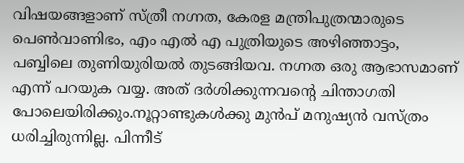വിഷയങ്ങളാണ് സ്ത്രീ നഗ്നത, കേരള മന്ത്രിപുത്രന്മാരുടെ പെണ്‍വാണിഭം, എം എല്‍ എ പുത്രിയുടെ അഴിഞ്ഞാട്ടം, പബ്ബിലെ തുണിയുരിയല്‍ തുടങ്ങിയവ. നഗ്നത ഒരു ആഭാസമാണ് എന്ന് പറയുക വയ്യ. അത് ദര്‍ശിക്കുന്നവന്റെ ചിന്താഗതി പോലെയിരിക്കും.നൂറ്റാണ്ടുകള്‍ക്കു മുന്‍പ് മനുഷ്യന്‍ വസ്ത്രം ധരിച്ചിരുന്നില്ല. പിന്നീട്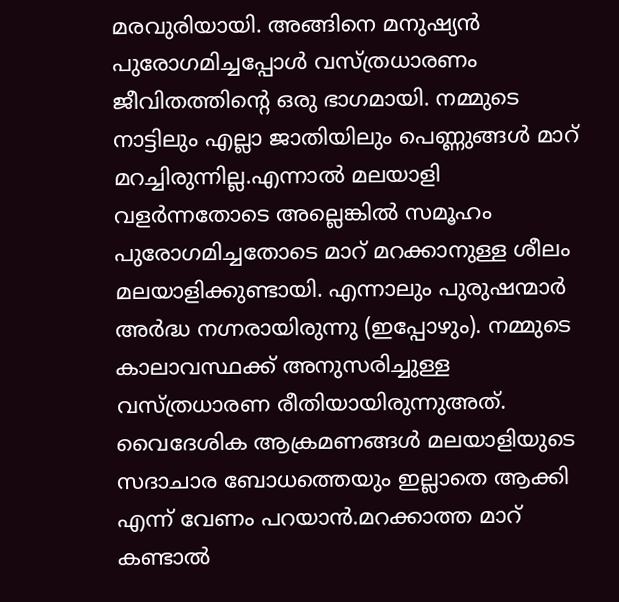മരവുരിയായി. അങ്ങിനെ മനുഷ്യന്‍ പുരോഗമിച്ചപ്പോള്‍ വസ്ത്രധാരണം ജീവിതത്തിന്റെ ഒരു ഭാഗമായി. നമ്മുടെ നാട്ടിലും എല്ലാ ജാതിയിലും പെണ്ണുങ്ങള്‍ മാറ് മറച്ചിരുന്നില്ല.എന്നാല്‍ മലയാളി വളര്‍ന്നതോടെ അല്ലെങ്കില്‍ സമൂഹം പുരോഗമിച്ചതോടെ മാറ് മറക്കാനുള്ള ശീലം മലയാളിക്കുണ്ടായി. എന്നാലും പുരുഷന്മാര്‍ അര്‍ദ്ധ നഗ്നരായിരുന്നു (ഇപ്പോഴും). നമ്മുടെ കാലാവസ്ഥക്ക് അനുസരിച്ചുള്ള വസ്ത്രധാരണ രീതിയായിരുന്നുഅത്. വൈദേശിക ആക്രമണങ്ങള്‍ മലയാളിയുടെ സദാചാര ബോധത്തെയും ഇല്ലാതെ ആക്കി എന്ന് വേണം പറയാന്‍.മറക്കാത്ത മാറ് കണ്ടാല്‍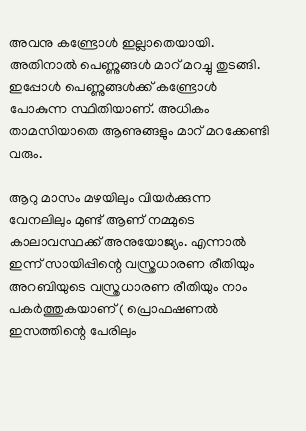അവനു കണ്ട്രോള്‍ ഇല്ലാതെയായി. അതിനാല്‍ പെണ്ണുങ്ങള്‍ മാറ് മറച്ചു തുടങ്ങി. ഇപ്പോള്‍ പെണ്ണുങ്ങള്‍ക്ക്‌ കണ്ട്രോള്‍ പോകുന്ന സ്ഥിതിയാണ്. അധികം താമസിയാതെ ആണുങ്ങളും മാറ് മറക്കേണ്ടി വരും.

ആറു മാസം മഴയിലും വിയര്‍ക്കുന്ന വേനലിലും മുണ്ട് ആണ് നമ്മുടെ കാലാവസ്ഥക്ക് അനുയോജ്യം. എന്നാല്‍ ഇന്ന് സായിപ്പിന്റെ വസ്ത്രധാരണ രീതിയും അറബിയുടെ വസ്ത്രധാരണ രീതിയും നാം പകര്‍ത്തുകയാണ് ( പ്രൊഫഷണല്‍ ഇസത്തിന്റെ പേരിലും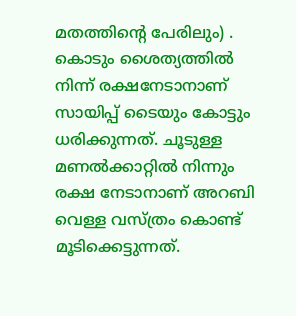മതത്തിന്റെ പേരിലും) . കൊടും ശൈത്യത്തില്‍ നിന്ന് രക്ഷനേടാനാണ് സായിപ്പ് ടൈയും കോട്ടും ധരിക്കുന്നത്. ചൂടുള്ള മണല്‍ക്കാറ്റില്‍ നിന്നും രക്ഷ നേടാനാണ് അറബി വെള്ള വസ്ത്രം കൊണ്ട് മൂടിക്കെട്ടുന്നത്.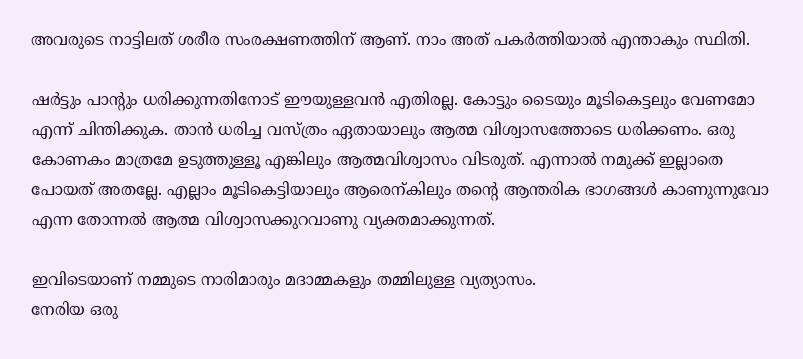അവരുടെ നാട്ടിലത് ശരീര സംരക്ഷണത്തിന് ആണ്. നാം അത് പകര്‍ത്തിയാല്‍ എന്താകും സ്ഥിതി.

ഷര്‍ട്ടും പാന്റും ധരിക്കുന്നതിനോട് ഈയുള്ളവന്‍ എതിരല്ല. കോട്ടും ടൈയും മൂടികെട്ടലും വേണമോ എന്ന് ചിന്തിക്കുക. താന്‍ ധരിച്ച വസ്ത്രം ഏതായാലും ആത്മ വിശ്വാസത്തോടെ ധരിക്കണം. ഒരു കോണകം മാത്രമേ ഉടുത്തുള്ളൂ എങ്കിലും ആത്മവിശ്വാസം വിടരുത്. എന്നാല്‍ നമുക്ക് ഇല്ലാതെ പോയത് അതല്ലേ. എല്ലാം മൂടികെട്ടിയാലും ആരെന്കിലും തന്റെ ആന്തരിക ഭാഗങ്ങള്‍ കാണുന്നുവോ എന്ന തോന്നല്‍ ആത്മ വിശ്വാസക്കുറവാണു വ്യക്തമാക്കുന്നത്.

ഇവിടെയാണ്‌ നമ്മുടെ നാരിമാരും മദാമ്മകളും തമ്മിലുള്ള വ്യത്യാസം.
നേരിയ ഒരു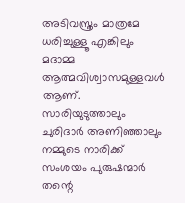അടിവസ്ത്രം മാത്രമേ ധരിച്ചുള്ളൂ എങ്കിലും മദാമ്മ ആത്മവിശ്വാസമുള്ളവള്‍ ആണ്. സാരിയുടുത്താലും ചുരിദാര്‍ അണിഞ്ഞാലും നമ്മുടെ നാരിക്ക് സംശയം പുരുഷന്മാര്‍ തന്റെ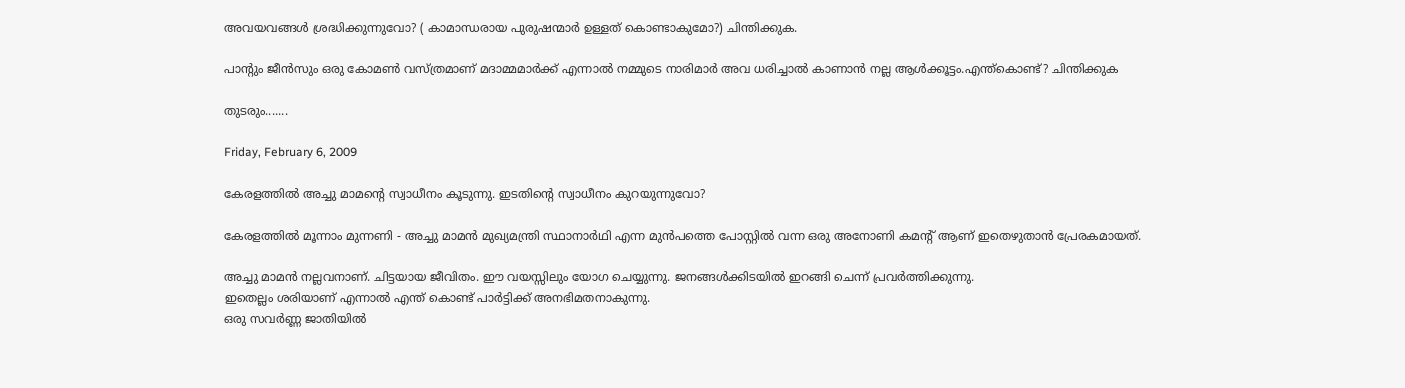അവയവങ്ങള്‍ ശ്രദ്ധിക്കുന്നുവോ? ( കാമാന്ധരായ പുരുഷന്മാര്‍ ഉള്ളത് കൊണ്ടാകുമോ?) ചിന്തിക്കുക.

പാന്റും ജീന്‍സും ഒരു കോമണ്‍ വസ്ത്രമാണ് മദാമ്മമാര്‍ക്ക് എന്നാല്‍ നമ്മുടെ നാരിമാര്‍ അവ ധരിച്ചാല്‍ കാണാന്‍ നല്ല ആള്‍ക്കൂട്ടം.എന്ത്കൊണ്ട്? ചിന്തിക്കുക

തുടരും.......

Friday, February 6, 2009

കേരളത്തില്‍ അച്ചു മാമന്റെ സ്വാധീനം കൂടുന്നു. ഇടതിന്റെ സ്വാധീനം കുറയുന്നുവോ?

കേരളത്തില്‍ മൂന്നാം മുന്നണി - അച്ചു മാമന്‍ മുഖ്യമന്ത്രി സ്ഥാനാര്‍ഥി എന്ന മുന്‍പത്തെ പോസ്റ്റില്‍ വന്ന ഒരു അനോണി കമന്റ് ആണ് ഇതെഴുതാന്‍ പ്രേരകമായത്.

അച്ചു മാമന്‍ നല്ലവനാണ്. ചിട്ടയായ ജീവിതം. ഈ വയസ്സിലും യോഗ ചെയ്യുന്നു. ജനങ്ങള്‍ക്കിടയില്‍ ഇറങ്ങി ചെന്ന് പ്രവര്‍ത്തിക്കുന്നു.
ഇതെല്ലം ശരിയാണ് എന്നാല്‍ എന്ത് കൊണ്ട് പാര്‍ട്ടിക്ക് അനഭിമതനാകുന്നു.
ഒരു സവര്‍ണ്ണ ജാതിയില്‍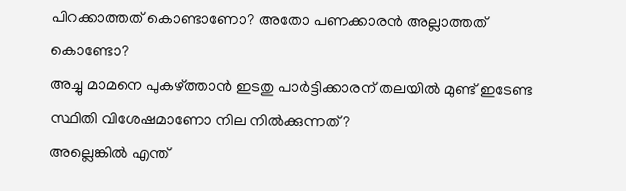പിറക്കാത്തത് കൊണ്ടാണോ? അതോ പണക്കാരന്‍ അല്ലാത്തത് കൊണ്ടോ?
അച്ചു മാമനെ പുകഴ്ത്താന്‍ ഇടതു പാര്‍ട്ടിക്കാരന് തലയില്‍ മുണ്ട് ഇടേണ്ട സ്ഥിതി വിശേഷമാണോ നില നില്‍ക്കുന്നത്?
അല്ലെങ്കില്‍ എന്ത്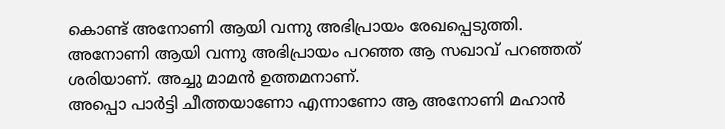കൊണ്ട് അനോണി ആയി വന്നു അഭിപ്രായം രേഖപ്പെടുത്തി.
അനോണി ആയി വന്നു അഭിപ്രായം പറഞ്ഞ ആ സഖാവ് പറഞ്ഞത് ശരിയാണ്. അച്ചു മാമന്‍ ഉത്തമനാണ്.
അപ്പൊ പാര്‍ട്ടി ചീത്തയാണോ എന്നാണോ ആ അനോണി മഹാന്‍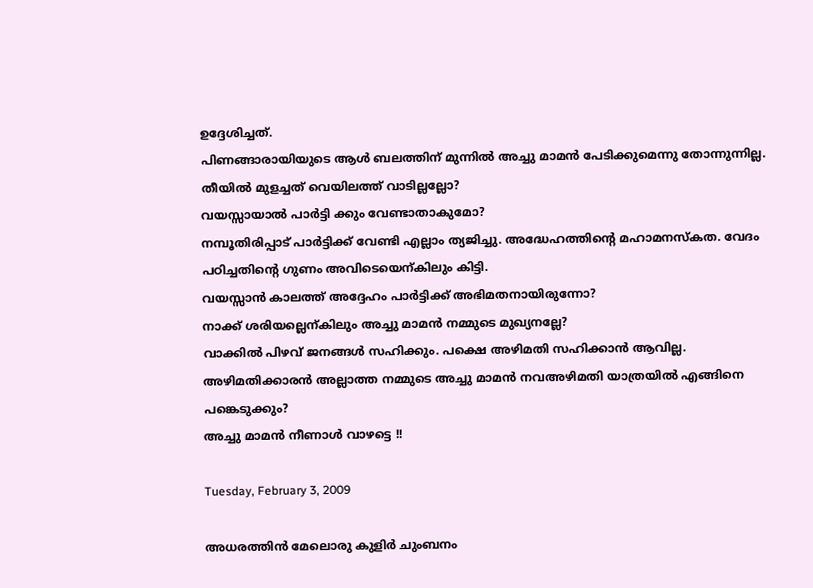ഉദ്ദേശിച്ചത്.
പിണങ്ങാരായിയുടെ ആള്‍ ബലത്തിന് മുന്നില്‍ അച്ചു മാമന്‍ പേടിക്കുമെന്നു തോന്നുന്നില്ല. തീയില്‍ മുളച്ചത് വെയിലത്ത്‌ വാടില്ലല്ലോ?
വയസ്സായാല്‍ പാര്‍ട്ടി ക്കും വേണ്ടാതാകുമോ?
നമ്പൂതിരിപ്പാട് പാര്‍ട്ടിക്ക് വേണ്ടി എല്ലാം ത്യജിച്ചു. അദ്ധേഹത്തിന്റെ മഹാമനസ്കത. വേദം പഠിച്ചതിന്റെ ഗുണം അവിടെയെന്കിലും കിട്ടി.
വയസ്സാന്‍ കാലത്ത് അദ്ദേഹം പാര്‍ട്ടിക്ക് അഭിമതനായിരുന്നോ?
നാക്ക് ശരിയല്ലെന്കിലും അച്ചു മാമന്‍ നമ്മുടെ മുഖ്യനല്ലേ?
വാക്കില്‍ പിഴവ് ജനങ്ങള്‍ സഹിക്കും. പക്ഷെ അഴിമതി സഹിക്കാന്‍ ആവില്ല.
അഴിമതിക്കാരന്‍ അല്ലാത്ത നമ്മുടെ അച്ചു മാമന്‍ നവഅഴിമതി യാത്രയില്‍ എങ്ങിനെ പങ്കെടുക്കും?
അച്ചു മാമന്‍ നീണാള്‍ വാഴട്ടെ !!

Tuesday, February 3, 2009

അധരത്തിന്‍ മേലൊരു കുളിര്‍ ചുംബനം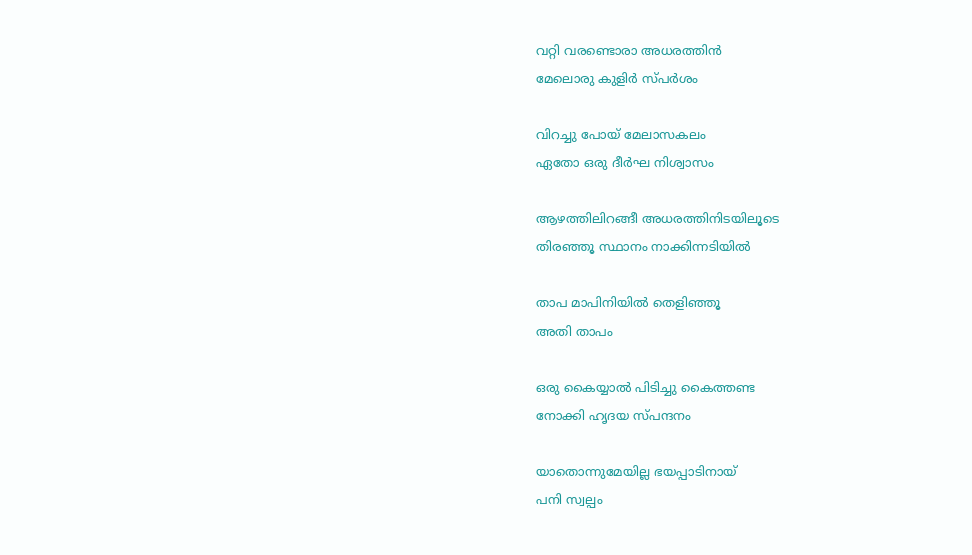വറ്റി വരണ്ടൊരാ അധരത്തിന്‍
മേലൊരു കുളിര്‍ സ്പര്‍ശം

വിറച്ചു പോയ് മേലാസകലം
ഏതോ ഒരു ദീര്‍ഘ നിശ്വാസം

ആഴത്തിലിറങ്ങീ അധരത്തിനിടയിലൂടെ
തിരഞ്ഞൂ സ്ഥാനം നാക്കിന്നടിയില്‍

താപ മാപിനിയില്‍ തെളിഞ്ഞൂ
അതി താപം

ഒരു കൈയ്യാല്‍ പിടിച്ചു കൈത്തണ്ട
നോക്കി ഹൃദയ സ്പന്ദനം

യാതൊന്നുമേയില്ല ഭയപ്പാടിനായ്
പനി സ്വല്പം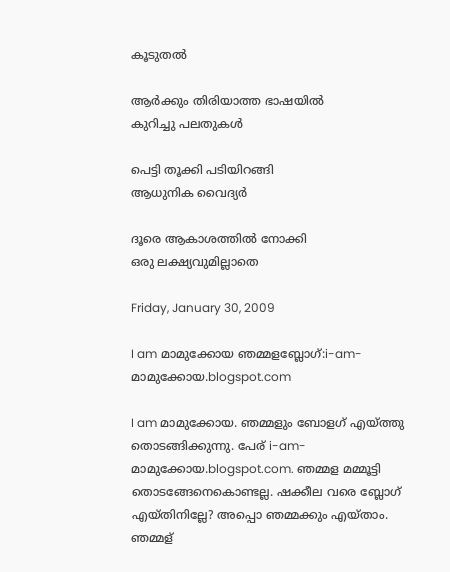കൂടുതല്‍

ആര്‍ക്കും തിരിയാത്ത ഭാഷയില്‍
കുറിച്ചു പലതുകള്‍

പെട്ടി തൂക്കി പടിയിറങ്ങി
ആധുനിക വൈദ്യര്‍

ദൂരെ ആകാശത്തില്‍ നോക്കി
ഒരു ലക്ഷ്യവുമില്ലാതെ

Friday, January 30, 2009

I am മാമുക്കോയ ഞമ്മളബ്ലോഗ്:i-am-മാമുക്കോയ.blogspot.com

I am മാമുക്കോയ. ഞമ്മളും ബോളഗ് എയ്ത്തു തൊടങ്ങിക്കുന്നു. പേര് i-am-മാമുക്കോയ.blogspot.com. ഞമ്മള മമ്മൂട്ടി തൊടങ്ങേനെകൊണ്ടല്ല. ഷക്കീല വരെ ബ്ലോഗ് എയ്തിനില്ലേ? അപ്പൊ ഞമ്മക്കും എയ്താം.
ഞമ്മള്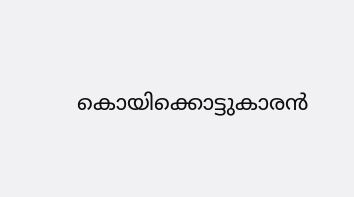കൊയിക്കൊട്ടുകാരന്‍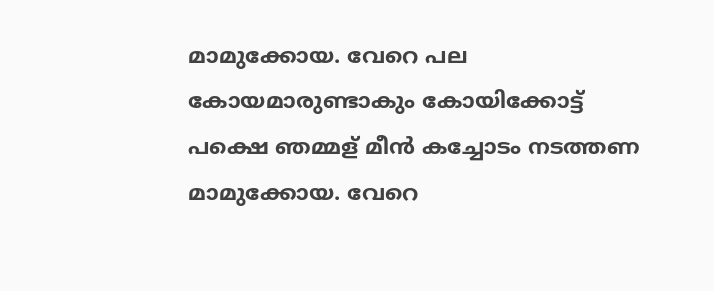മാമുക്കോയ. വേറെ പല
കോയമാരുണ്ടാകും കോയിക്കോട്ട്‌ പക്ഷെ ഞമ്മള് മീന്‍ കച്ചോടം നടത്തണ മാമുക്കോയ. വേറെ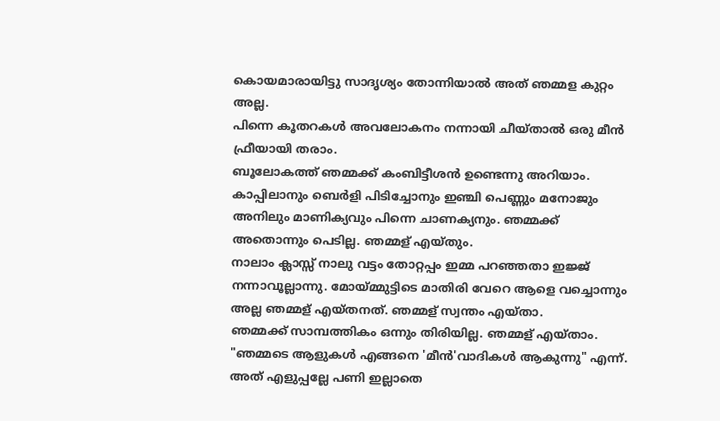കൊയമാരായിട്ടു സാദൃശ്യം തോന്നിയാല്‍ അത് ഞമ്മള കുറ്റം അല്ല.
പിന്നെ കൂതറകള്‍ അവലോകനം നന്നായി ചീയ്താല്‍ ഒരു മീന്‍ ഫ്രീയായി തരാം.
ബൂലോകത്ത് ഞമ്മക്ക്‌ കംബിട്ടീശന്‍ ഉണ്ടെന്നു അറിയാം. കാപ്പിലാനും ബെര്‍ളി പിടിച്ചോനും ഇഞ്ചി പെണ്ണും മനോജും അനിലും മാണിക്യവും പിന്നെ ചാണക്യനും. ഞമ്മക്ക്‌ അതൊന്നും പെടില്ല. ഞമ്മള് എയ്തും.
നാലാം ക്ലാസ്സ് നാലു വട്ടം തോറ്റപ്പം ഇമ്മ പറഞ്ഞതാ ഇജ്ജ്‌ നന്നാവൂല്ലാന്നു. മോയ്മ്മുട്ടിടെ മാതിരി വേറെ ആളെ വച്ചൊന്നും അല്ല ഞമ്മള് എയ്തനത്. ഞമ്മള് സ്വന്തം എയ്താ.
ഞമ്മക്ക്‌ സാമ്പത്തികം ഒന്നും തിരിയില്ല. ഞമ്മള് എയ്താം.
"ഞമ്മടെ ആളുകള്‍ എങ്ങനെ 'മീന്‍'വാദികള്‍ ആകുന്നു" എന്ന്.
അത് എളുപ്പല്ലേ പണി ഇല്ലാതെ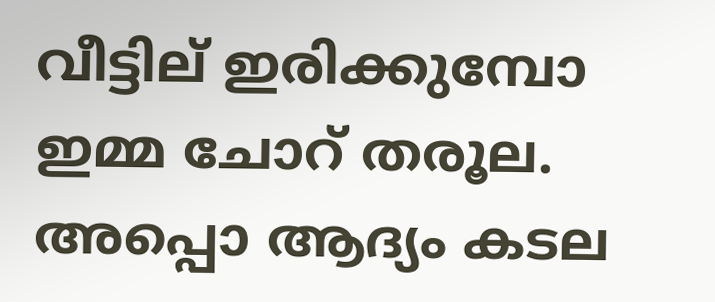വീട്ടില് ഇരിക്കുമ്പോ ഇമ്മ ചോറ് തരൂല. അപ്പൊ ആദ്യം കടല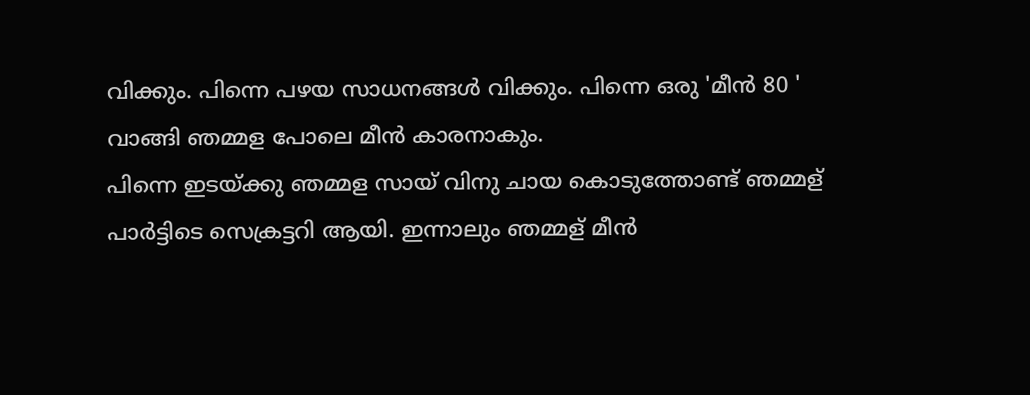വിക്കും. പിന്നെ പഴയ സാധനങ്ങള്‍ വിക്കും. പിന്നെ ഒരു 'മീന്‍ 80 ' വാങ്ങി ഞമ്മള പോലെ മീന്‍ കാരനാകും.
പിന്നെ ഇടയ്ക്കു ഞമ്മള സായ് വിനു ചായ കൊടുത്തോണ്ട് ഞമ്മള് പാര്‍ട്ടിടെ സെക്രട്ടറി ആയി. ഇന്നാലും ഞമ്മള് മീന്‍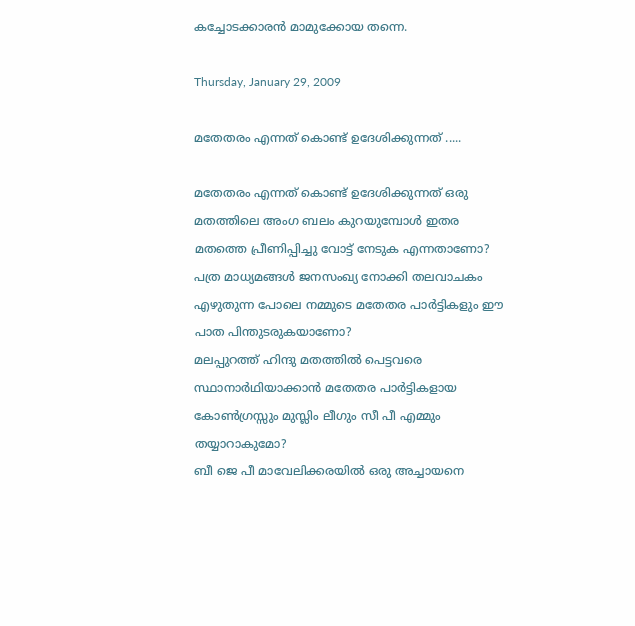കച്ചോടക്കാരന്‍ മാമുക്കോയ തന്നെ.

Thursday, January 29, 2009

മതേതരം എന്നത് കൊണ്ട് ഉദേശിക്കുന്നത് .....

മതേതരം എന്നത് കൊണ്ട് ഉദേശിക്കുന്നത് ഒരു മതത്തിലെ അംഗ ബലം കുറയുമ്പോള്‍ ഇതര മതത്തെ പ്രീണിപ്പിച്ചു വോട്ട് നേടുക എന്നതാണോ?
പത്ര മാധ്യമങ്ങള്‍ ജനസംഖ്യ നോക്കി തലവാചകം എഴുതുന്ന പോലെ നമ്മുടെ മതേതര പാര്‍ട്ടികളും ഈ പാത പിന്തുടരുകയാണോ?
മലപ്പുറത്ത്‌ ഹിന്ദു മതത്തില്‍ പെട്ടവരെ സ്ഥാനാര്‍ഥിയാക്കാന്‍ മതേതര പാര്‍ട്ടികളായ കോണ്‍ഗ്രസ്സും മുസ്ലിം ലീഗും സീ പീ എമ്മും തയ്യാറാകുമോ?
ബീ ജെ പീ മാവേലിക്കരയില്‍ ഒരു അച്ചായനെ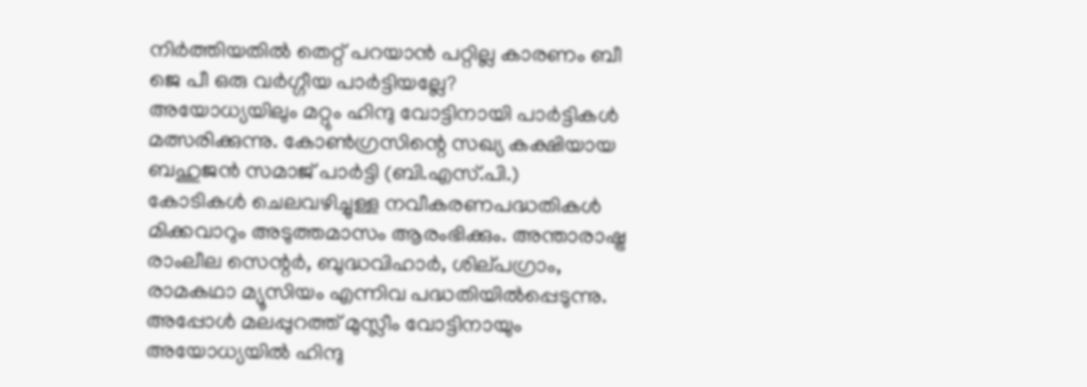നിര്‍ത്തിയതില്‍ തെറ്റ് പറയാന്‍ പറ്റില്ല കാരണം ബീ ജെ പീ ഒരു വര്‍ഗ്ഗീയ പാര്‍ട്ടിയല്ലേ?
അയോധ്യയിലും മറ്റും ഹിന്ദു വോട്ടിനായി പാര്‍ട്ടികള്‍ മത്സരിക്കുന്നു. കോണ്‍ഗ്രസിന്റെ സഖ്യ കക്ഷിയായ ബഹുജന്‍ സമാജ്‌ പാര്‍ട്ടി (ബി.എസ്‌.പി.)
കോടികള്‍ ചെലവഴിച്ചുള്ള നവീകരണപദ്ധതികള്‍ മിക്കവാറും അടുത്തമാസം ആരംഭിക്കും. അന്താരാഷ്ട്ര രാംലീല സെന്റര്‍, ബുദ്ധവിഹാര്‍, ശില്‌പഗ്രാം,
രാമകഥാ മ്യൂസിയം എന്നിവ പദ്ധതിയില്‍പ്പെടുന്നു. അപ്പോള്‍ മലപ്പുറത്ത്‌ മുസ്ലീം വോട്ടിനായും അയോധ്യയില്‍ ഹിന്ദു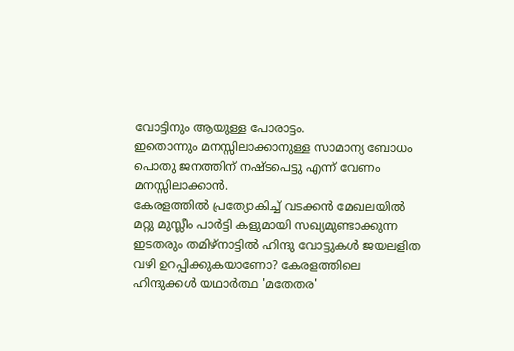വോട്ടിനും ആയുള്ള പോരാട്ടം.
ഇതൊന്നും മനസ്സിലാക്കാനുള്ള സാമാന്യ ബോധം പൊതു ജനത്തിന് നഷ്ടപെട്ടു എന്ന് വേണം മനസ്സിലാക്കാന്‍.
കേരളത്തില്‍ പ്രത്യോകിച്ച് വടക്കന്‍ മേഖലയില്‍ മറ്റു മുസ്ലീം പാര്‍ട്ടി കളുമായി സഖ്യമുണ്ടാക്കുന്ന ഇടതരും തമിഴ്‌നാട്ടില്‍ ഹിന്ദു വോട്ടുകള്‍ ജയലളിത
വഴി ഉറപ്പിക്കുകയാണോ? കേരളത്തിലെ ഹിന്ദുക്കള്‍ യഥാര്‍ത്ഥ 'മതേതര'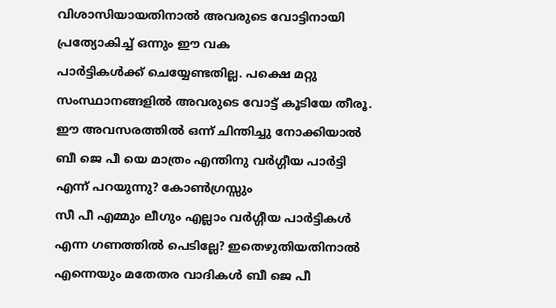വിശാസിയായതിനാല്‍ അവരുടെ വോട്ടിനായി പ്രത്യോകിച്ച് ഒന്നും ഈ വക
പാര്‍ട്ടികള്‍ക്ക് ചെയ്യേണ്ടതില്ല. പക്ഷെ മറ്റു സംസ്ഥാനങ്ങളില്‍ അവരുടെ വോട്ട് കൂടിയേ തീരൂ.
ഈ അവസരത്തില്‍ ഒന്ന് ചിന്തിച്ചു നോക്കിയാല്‍ ബീ ജെ പീ യെ മാത്രം എന്തിനു വര്‍ഗ്ഗീയ പാര്‍ട്ടി എന്ന് പറയുന്നു? കോണ്‍ഗ്രസ്സും
സീ പീ എമ്മും ലീഗും എല്ലാം വര്‍ഗ്ഗീയ പാര്‍ട്ടികള്‍ എന്ന ഗണത്തില്‍ പെടില്ലേ? ഇതെഴുതിയതിനാല്‍ എന്നെയും മതേതര വാദികള്‍ ബീ ജെ പീ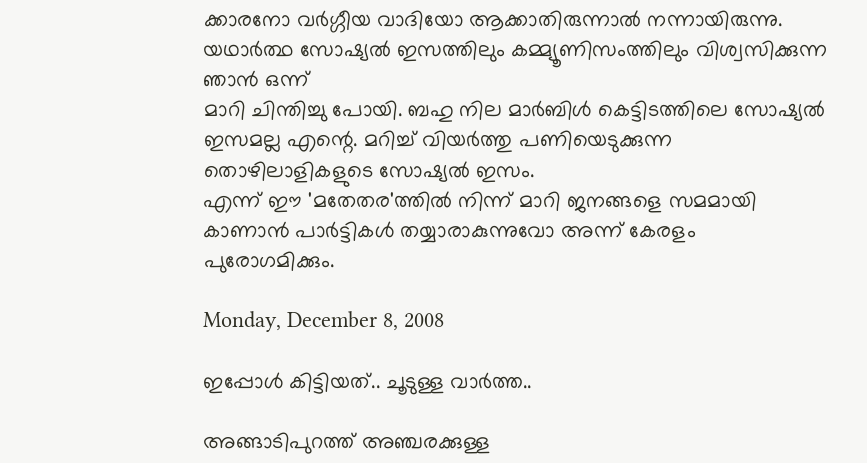ക്കാരനോ വര്‍ഗ്ഗീയ വാദിയോ ആക്കാതിരുന്നാല്‍ നന്നായിരുന്നു. യഥാര്‍ത്ഥ സോഷ്യല്‍ ഇസത്തിലും കമ്മ്യൂണിസംത്തിലും വിശ്വസിക്കുന്ന ഞാന്‍ ഒന്ന്
മാറി ചിന്തിച്ചു പോയി. ബഹു നില മാര്‍ബിള്‍ കെട്ടിടത്തിലെ സോഷ്യല്‍ ഇസമല്ല എന്റെ. മറിച്ച് വിയര്‍ത്തു പണിയെടുക്കുന്ന തൊഴിലാളികളുടെ സോഷ്യല്‍ ഇസം.
എന്ന് ഈ 'മതേതര'ത്തില്‍ നിന്ന് മാറി ജനങ്ങളെ സമമായി കാണാന്‍ പാര്‍ട്ടികള്‍ തയ്യാരാകുന്നുവോ അന്ന് കേരളം പുരോഗമിക്കും.

Monday, December 8, 2008

ഇപ്പോള്‍ കിട്ടിയത്.. ചൂടുള്ള വാര്‍ത്ത..

അങ്ങാടിപുറത്ത് അഞ്ചരക്കുള്ള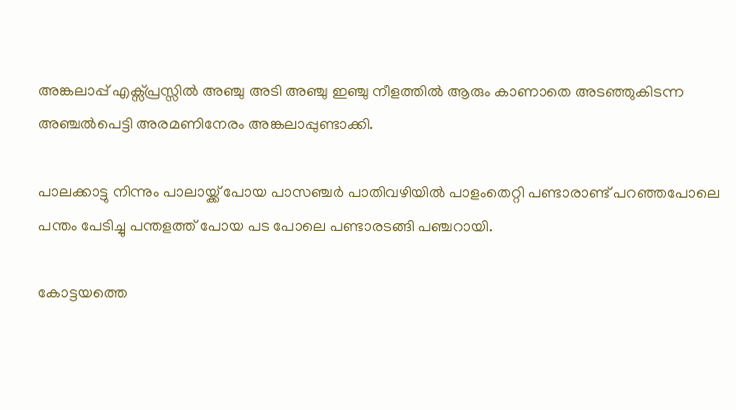അങ്കലാപ്പ് എക്സ്പ്രസ്സില്‍ അഞ്ചു അടി അഞ്ചു ഇഞ്ചു നീളത്തില്‍ ആരും കാണാതെ അടഞ്ഞുകിടന്ന അഞ്ചല്‍പെട്ടി അരമണിനേരം അങ്കലാപ്പുണ്ടാക്കി.

പാലക്കാട്ടു നിന്നും പാലായ്ക്ക് പോയ പാസഞ്ചര്‍ പാതിവഴിയില്‍ പാളംതെറ്റി പണ്ടാരാണ്ട് പറഞ്ഞപോലെ പന്തം പേടിച്ചു പന്തളത്ത് പോയ പട പോലെ പണ്ടാരടങ്ങി പഞ്ചറായി.

കോട്ടയത്തെ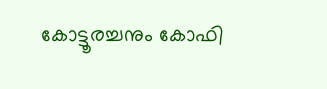കോട്ടൂരച്ചനും കോഫി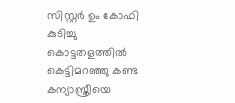സിസ്റ്റര്‍ ഉം കോഫി കുടിച്ചു കൊട്ടതളത്തില്‍ കെട്ടിമറഞ്ഞു കണ്ട കന്യാസ്ത്രീയെ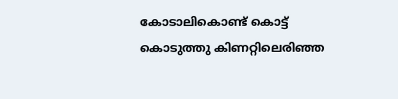കോടാലികൊണ്ട്‌ കൊട്ട് കൊടുത്തു കിണറ്റിലെരിഞ്ഞ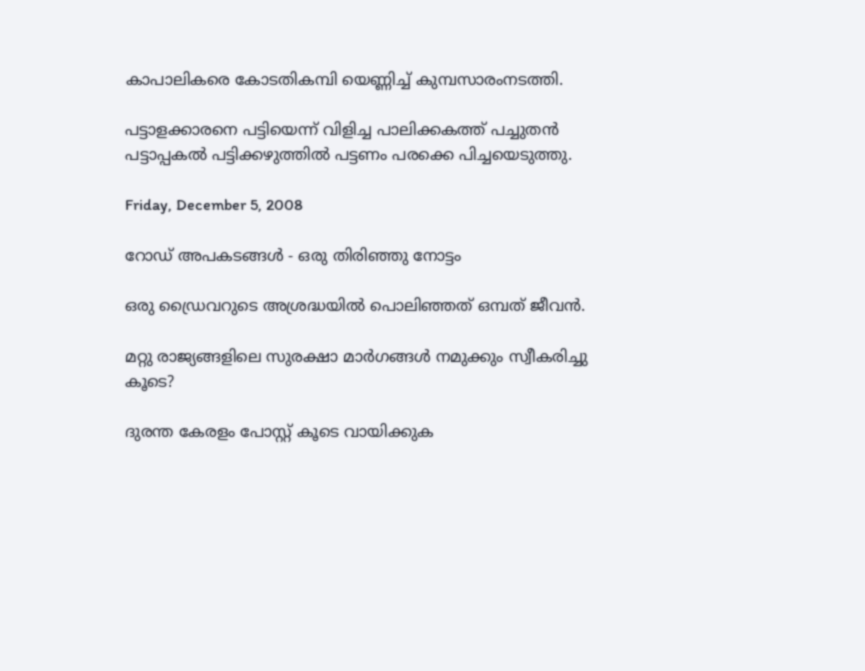കാപാലികരെ കോടതികമ്പി യെണ്ണിച്ച് കുമ്പസാരംനടത്തി.

പട്ടാളക്കാരനെ പട്ടിയെന്ന് വിളിച്ച പാലിക്കകത്ത് പച്ചുതന്‍ പട്ടാപ്പകല്‍ പട്ടിക്കഴുത്തില്‍ പട്ടണം പരക്കെ പിച്ചയെടുത്തു.

Friday, December 5, 2008

റോഡ് അപകടങ്ങള്‍ - ഒരു തിരിഞ്ഞു നോട്ടം

ഒരു ഡ്രൈവറുടെ അശ്രദ്ധയില്‍ പൊലിഞ്ഞത് ഒമ്പത് ജീവന്‍.

മറ്റു രാജ്യങ്ങളിലെ സുരക്ഷാ മാര്‍ഗങ്ങള്‍ നമുക്കും സ്വീകരിച്ചു കൂടെ?

ദുരന്ത കേരളം പോസ്റ്റ് കൂടെ വായിക്കുക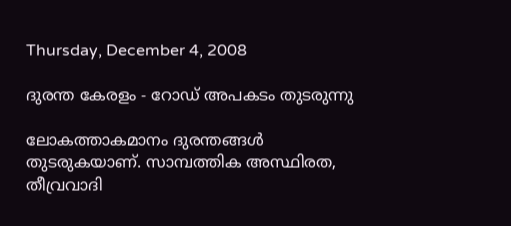Thursday, December 4, 2008

ദുരന്ത കേരളം - റോഡ് അപകടം തുടരുന്നു

ലോകത്താകമാനം ദുരന്തങ്ങള്‍ തുടരുകയാണ്. സാമ്പത്തിക അസ്ഥിരത, തീവ്രവാദി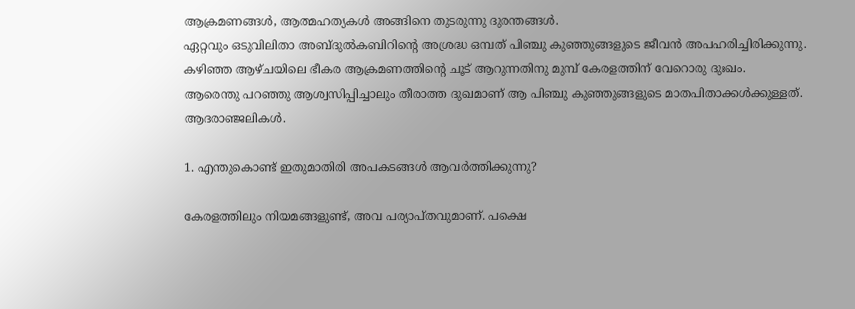ആക്രമണങ്ങള്‍, ആത്മഹത്യകള്‍ അങ്ങിനെ തുടരുന്നു ദുരന്തങ്ങള്‍.
ഏറ്റവും ഒടുവിലിതാ അബ്ദുല്‍കബിറിന്റെ അശ്രദ്ധ ഒമ്പത് പിഞ്ചു കുഞ്ഞുങ്ങളുടെ ജീവന്‍ അപഹരിച്ചിരിക്കുന്നു.
കഴിഞ്ഞ ആഴ്ചയിലെ ഭീകര ആക്രമണത്തിന്റെ ചൂട് ആറുന്നതിനു മുമ്പ് കേരളത്തിന്‌ വേറൊരു ദുഃഖം.
ആരെന്തു പറഞ്ഞു ആശ്വസിപ്പിച്ചാലും തീരാത്ത ദുഖമാണ് ആ പിഞ്ചു കുഞ്ഞുങ്ങളുടെ മാതപിതാക്കള്‍ക്കുള്ളത്.
ആദരാഞ്ജലികള്‍.

1. എന്തുകൊണ്ട് ഇതുമാതിരി അപകടങ്ങള്‍ ആവര്‍ത്തിക്കുന്നു?

കേരളത്തിലും നിയമങ്ങളുണ്ട്, അവ പര്യാപ്തവുമാണ്. പക്ഷെ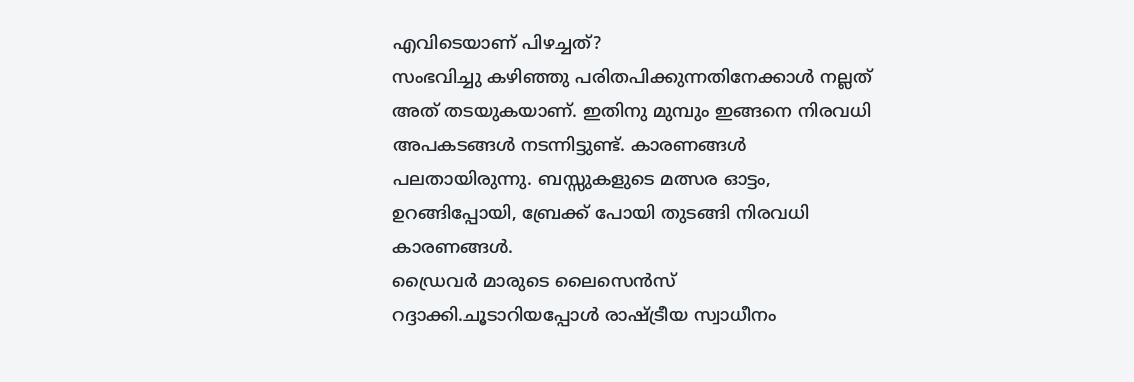എവിടെയാണ് പിഴച്ചത്?
സംഭവിച്ചു കഴിഞ്ഞു പരിതപിക്കുന്നതിനേക്കാള്‍ നല്ലത് അത് തടയുകയാണ്. ഇതിനു മുമ്പും ഇങ്ങനെ നിരവധി അപകടങ്ങള്‍ നടന്നിട്ടുണ്ട്. കാരണങ്ങള്‍ പലതായിരുന്നു. ബസ്സുകളുടെ മത്സര ഓട്ടം, ഉറങ്ങിപ്പോയി, ബ്രേക്ക് പോയി തുടങ്ങി നിരവധി കാരണങ്ങള്‍.
ഡ്രൈവര്‍ മാരുടെ ലൈസെന്‍സ് റദ്ദാക്കി.ചൂടാറിയപ്പോള്‍ രാഷ്ട്രീയ സ്വാധീനം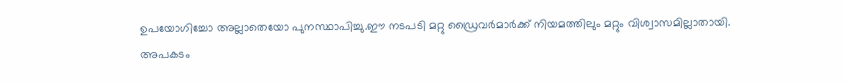ഉപയോഗിച്ചോ അല്ലാതെയോ പുനസ്ഥാപിച്ചു.ഈ നടപടി മറ്റു ഡ്രൈവര്‍മാര്‍ക്ക് നിയമത്തിലും മറ്റും വിശ്വാസമില്ലാതായി.
അപകടം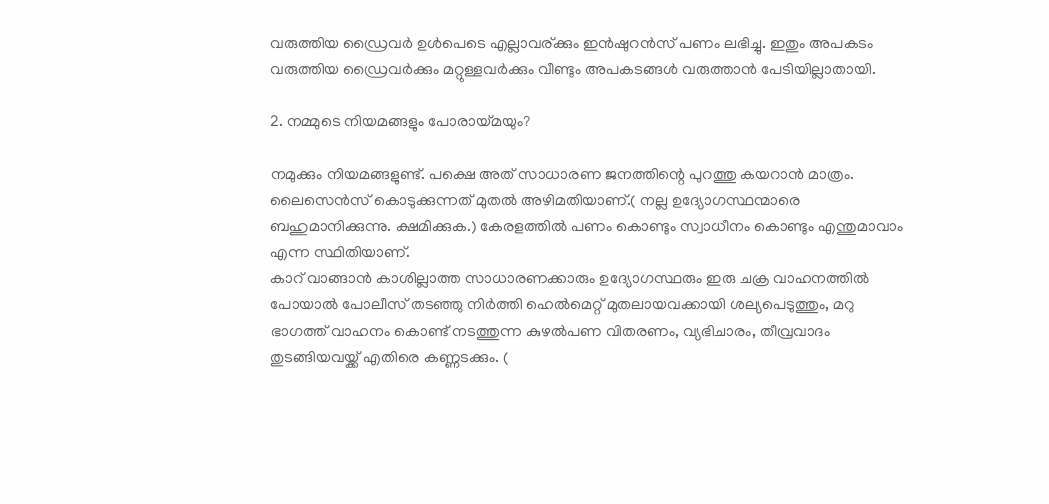വരുത്തിയ ഡ്രൈവര്‍ ഉള്‍പെടെ എല്ലാവര്ക്കും ഇന്‍ഷുറന്‍സ് പണം ലഭിച്ചു. ഇതും അപകടം വരുത്തിയ ഡ്രൈവര്‍ക്കും മറ്റുള്ളവര്‍ക്കും വീണ്ടും അപകടങ്ങള്‍ വരുത്താന്‍ പേടിയില്ലാതായി.

2. നമ്മുടെ നിയമങ്ങളും പോരായ്മയും?

നമുക്കും നിയമങ്ങളുണ്ട്. പക്ഷെ അത് സാധാരണ ജനത്തിന്റെ പുറത്തു കയറാന്‍ മാത്രം.
ലൈസെന്‍സ് കൊടുക്കുന്നത് മുതല്‍ അഴിമതിയാണ്.( നല്ല ഉദ്യോഗസ്ഥന്മാരെ ബഹുമാനിക്കുന്നു. ക്ഷമിക്കുക.) കേരളത്തില്‍ പണം കൊണ്ടും സ്വാധീനം കൊണ്ടും എന്തുമാവാം എന്ന സ്ഥിതിയാണ്.
കാറ് വാങ്ങാന്‍ കാശില്ലാത്ത സാധാരണക്കാരും ഉദ്യോഗസ്ഥരും ഇരു ചക്ര വാഹനത്തില്‍ പോയാല്‍ പോലീസ് തടഞ്ഞു നിര്‍ത്തി ഹെല്‍മെറ്റ്‌ മുതലായവക്കായി ശല്യപെടുത്തും, മറു ഭാഗത്ത് വാഹനം കൊണ്ട് നടത്തുന്ന കുഴല്‍പണ വിതരണം, വ്യഭിചാരം, തീവ്രവാദം തുടങ്ങിയവയ്ക്ക് എതിരെ കണ്ണടക്കും. (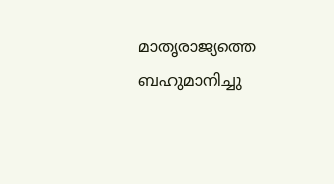മാതൃരാജ്യത്തെ ബഹുമാനിച്ചു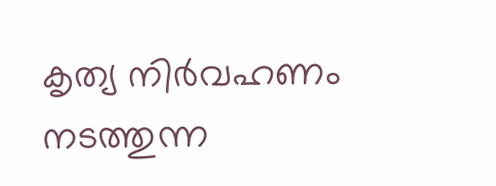കൃത്യ നിര്‍വഹണം നടത്തുന്ന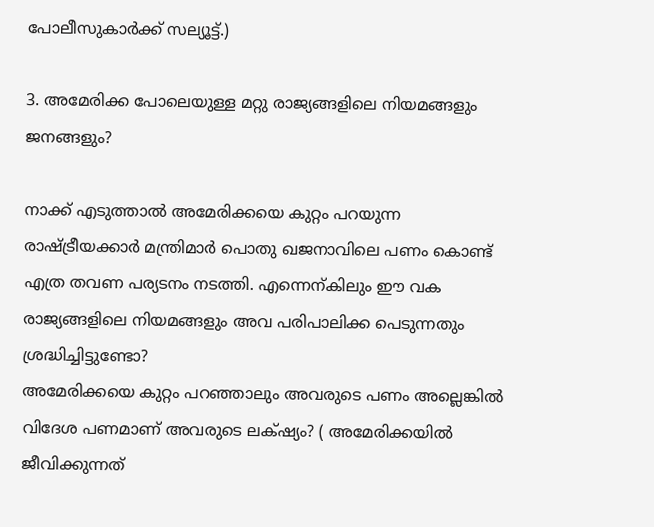പോലീസുകാര്‍ക്ക് സല്യൂട്ട്.)

3. അമേരിക്ക പോലെയുള്ള മറ്റു രാജ്യങ്ങളിലെ നിയമങ്ങളും ജനങ്ങളും?

നാക്ക് എടുത്താല്‍ അമേരിക്കയെ കുറ്റം പറയുന്ന രാഷ്ട്രീയക്കാര്‍ മന്ത്രിമാര്‍ പൊതു ഖജനാവിലെ പണം കൊണ്ട് എത്ര തവണ പര്യടനം നടത്തി. എന്നെന്കിലും ഈ വക രാജ്യങ്ങളിലെ നിയമങ്ങളും അവ പരിപാലിക്ക പെടുന്നതും ശ്രദ്ധിച്ചിട്ടുണ്ടോ?
അമേരിക്കയെ കുറ്റം പറഞ്ഞാലും അവരുടെ പണം അല്ലെങ്കില്‍ വിദേശ പണമാണ് അവരുടെ ലക്‌ഷ്യം? ( അമേരിക്കയില്‍ ജീവിക്കുന്നത്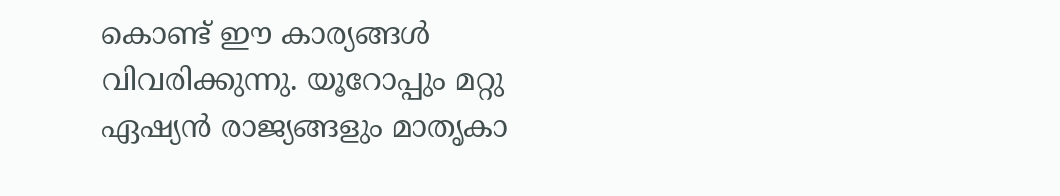കൊണ്ട് ഈ കാര്യങ്ങള്‍ വിവരിക്കുന്നു. യൂറോപ്പും മറ്റു ഏഷ്യന്‍ രാജ്യങ്ങളും മാതൃകാ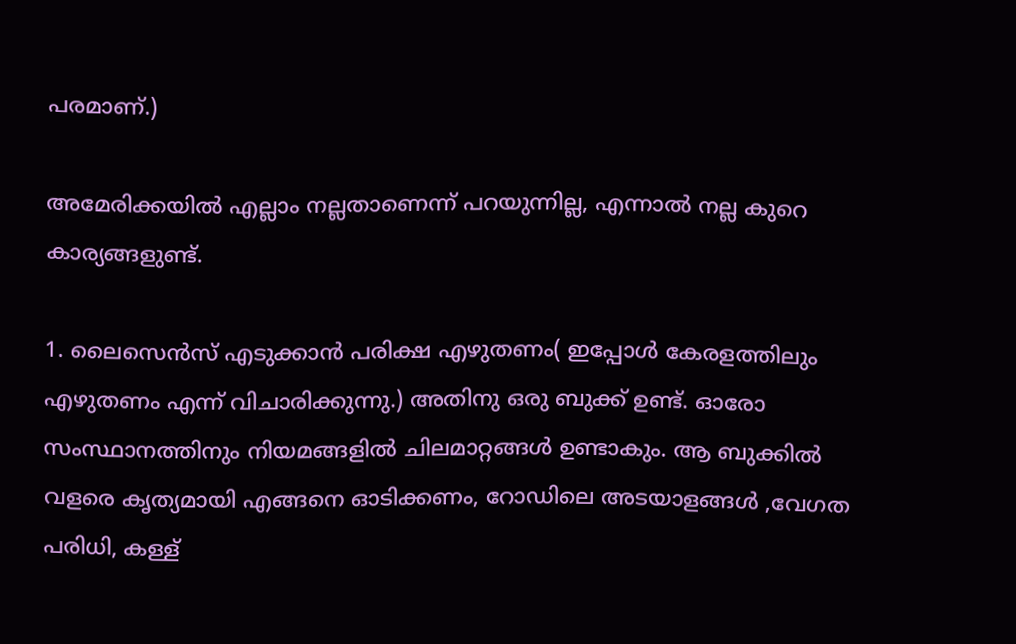പരമാണ്.)

അമേരിക്കയില്‍ എല്ലാം നല്ലതാണെന്ന് പറയുന്നില്ല, എന്നാല്‍ നല്ല കുറെ കാര്യങ്ങളുണ്ട്.

1. ലൈസെന്‍സ് എടുക്കാന്‍ പരിക്ഷ എഴുതണം( ഇപ്പോള്‍ കേരളത്തിലും എഴുതണം എന്ന് വിചാരിക്കുന്നു.) അതിനു ഒരു ബുക്ക് ഉണ്ട്. ഓരോ സംസ്ഥാനത്തിനും നിയമങ്ങളില്‍ ചിലമാറ്റങ്ങള്‍ ഉണ്ടാകും. ആ ബുക്കില്‍ വളരെ കൃത്യമായി എങ്ങനെ ഓടിക്കണം, റോഡിലെ അടയാളങ്ങള്‍ ,വേഗത പരിധി, കള്ള്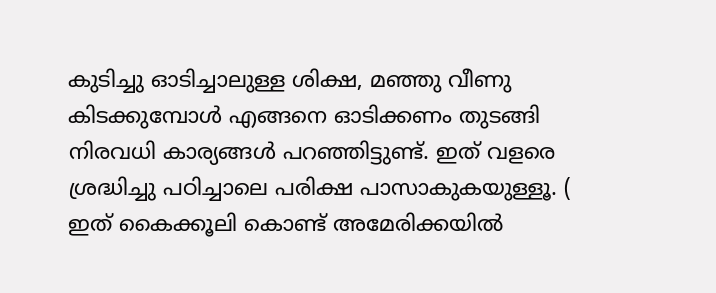കുടിച്ചു ഓടിച്ചാലുള്ള ശിക്ഷ, മഞ്ഞു വീണു കിടക്കുമ്പോള്‍ എങ്ങനെ ഓടിക്കണം തുടങ്ങി നിരവധി കാര്യങ്ങള്‍ പറഞ്ഞിട്ടുണ്ട്. ഇത് വളരെ ശ്രദ്ധിച്ചു പഠിച്ചാലെ പരിക്ഷ പാസാകുകയുള്ളൂ. ( ഇത് കൈക്കൂലി കൊണ്ട് അമേരിക്കയില്‍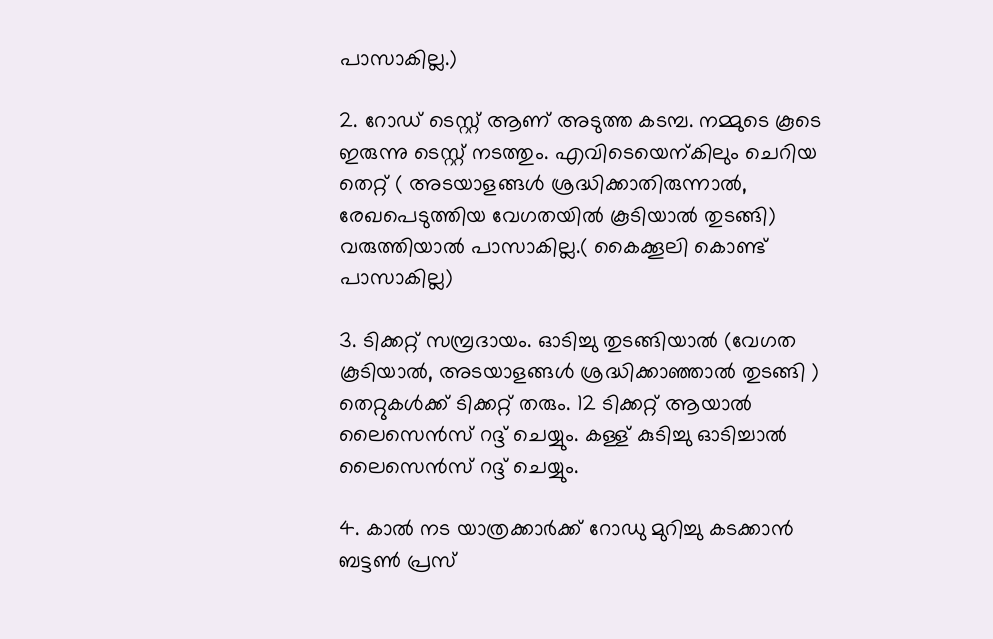പാസാകില്ല.)

2. റോഡ് ടെസ്റ്റ് ആണ് അടുത്ത കടമ്പ. നമ്മുടെ കൂടെ ഇരുന്നു ടെസ്റ്റ് നടത്തും. എവിടെയെന്കിലും ചെറിയ തെറ്റ് ( അടയാളങ്ങള്‍ ശ്രദ്ധിക്കാതിരുന്നാല്‍, രേഖപെടുത്തിയ വേഗതയില്‍ കൂടിയാല്‍ തുടങ്ങി) വരുത്തിയാല്‍ പാസാകില്ല.( കൈക്കൂലി കൊണ്ട് പാസാകില്ല)

3. ടിക്കറ്റ് സമ്പ്രദായം. ഓടിച്ചു തുടങ്ങിയാല്‍ (വേഗത കൂടിയാല്‍, അടയാളങ്ങള്‍ ശ്രദ്ധിക്കാഞ്ഞാല്‍ തുടങ്ങി ) തെറ്റുകള്‍ക്ക് ടിക്കറ്റ് തരും. 12 ടിക്കറ്റ് ആയാല്‍ ലൈസെന്‍സ് റദ്ദ് ചെയ്യും. കള്ള് കുടിച്ചു ഓടിച്ചാല്‍ ലൈസെന്‍സ് റദ്ദ് ചെയ്യും.

4. കാല്‍ നട യാത്രക്കാര്‍ക്ക് റോഡു മുറിച്ചു കടക്കാന്‍ ബട്ടണ്‍ പ്രസ്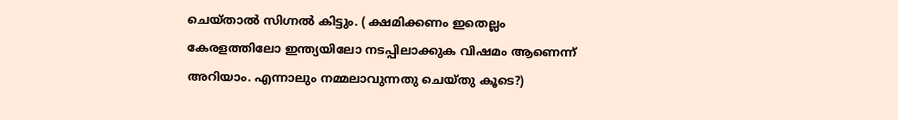ചെയ്‌താല്‍ സിഗ്നല്‍ കിട്ടും. ( ക്ഷമിക്കണം ഇതെല്ലം കേരളത്തിലോ ഇന്ത്യയിലോ നടപ്പിലാക്കുക വിഷമം ആണെന്ന് അറിയാം. എന്നാലും നമ്മലാവുന്നതു ചെയ്തു കൂടെ?)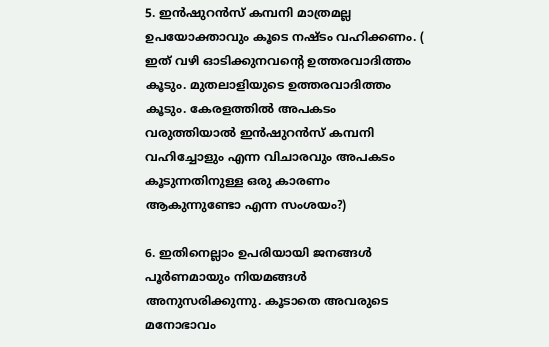5. ഇന്‍ഷുറന്‍സ് കമ്പനി മാത്രമല്ല ഉപയോക്താവും കൂടെ നഷ്ടം വഹിക്കണം. ( ഇത് വഴി ഓടിക്കുനവന്റെ ഉത്തരവാദിത്തം കൂടും. മുതലാളിയുടെ ഉത്തരവാദിത്തം കൂടും. കേരളത്തില്‍ അപകടം വരുത്തിയാല്‍ ഇന്‍ഷുറന്‍സ് കമ്പനി വഹിച്ചോളും എന്ന വിചാരവും അപകടം കൂടുന്നതിനുള്ള ഒരു കാരണം ആകുന്നുണ്ടോ എന്ന സംശയം?)

6. ഇതിനെല്ലാം ഉപരിയായി ജനങ്ങള്‍ പൂര്‍ണമായും നിയമങ്ങള്‍ അനുസരിക്കുന്നു. കൂടാതെ അവരുടെ മനോഭാവം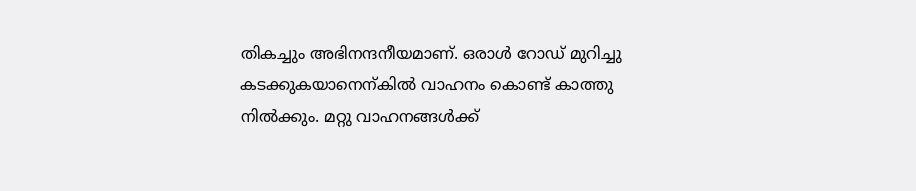തികച്ചും അഭിനന്ദനീയമാണ്. ഒരാള്‍ റോഡ് മുറിച്ചു കടക്കുകയാനെന്കില്‍ വാഹനം കൊണ്ട് കാത്തു നില്‍ക്കും. മറ്റു വാഹനങ്ങള്‍ക്ക്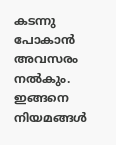കടന്നു പോകാന്‍ അവസരം നല്‍കും. ഇങ്ങനെ നിയമങ്ങള്‍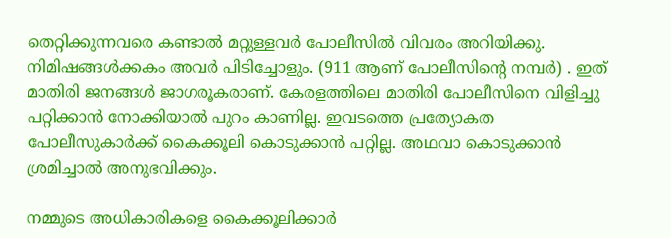തെറ്റിക്കുന്നവരെ കണ്ടാല്‍ മറ്റുള്ളവര്‍ പോലീസില്‍ വിവരം അറിയിക്കു. നിമിഷങ്ങള്‍ക്കകം അവര്‍ പിടിച്ചോളും. (911 ആണ് പോലീസിന്റെ നമ്പര്‍) . ഇത് മാതിരി ജനങ്ങള്‍ ജാഗരൂകരാണ്. കേരളത്തിലെ മാതിരി പോലീസിനെ വിളിച്ചു പറ്റിക്കാന്‍ നോക്കിയാല്‍ പുറം കാണില്ല. ഇവടത്തെ പ്രത്യോകത പോലീസുകാര്‍ക്ക് കൈക്കൂലി കൊടുക്കാന്‍ പറ്റില്ല. അഥവാ കൊടുക്കാന്‍ ശ്രമിച്ചാല്‍ അനുഭവിക്കും.

നമ്മുടെ അധികാരികളെ കൈക്കൂലിക്കാര്‍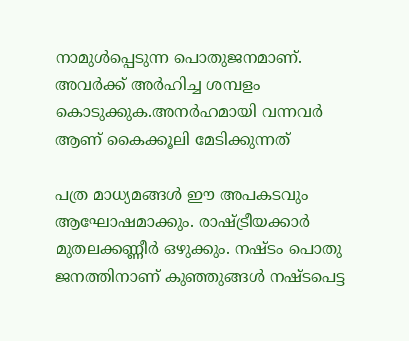നാമുള്‍പ്പെടുന്ന പൊതുജനമാണ്. അവര്‍ക്ക് അര്‍ഹിച്ച ശമ്പളം കൊടുക്കുക.അനര്‍ഹമായി വന്നവര്‍ ആണ് കൈക്കൂലി മേടിക്കുന്നത്

പത്ര മാധ്യമങ്ങള്‍ ഈ അപകടവും ആഘോഷമാക്കും. രാഷ്ട്രീയക്കാര്‍ മുതലക്കണ്ണീര്‍ ഒഴുക്കും. നഷ്ടം പൊതു ജനത്തിനാണ് കുഞ്ഞുങ്ങള്‍ നഷ്ടപെട്ട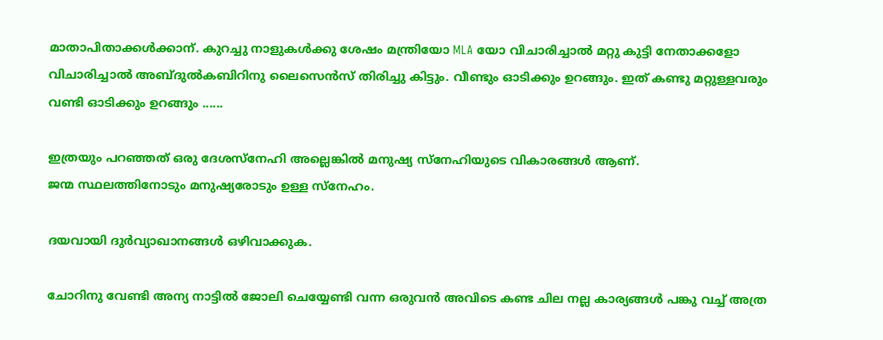മാതാപിതാക്കള്‍ക്കാന്. കുറച്ചു നാളുകള്‍ക്കു ശേഷം മന്ത്രിയോ MLA യോ വിചാരിച്ചാല്‍ മറ്റു കുട്ടി നേതാക്കളോ വിചാരിച്ചാല്‍ അബ്ദുല്‍കബിറിനു ലൈസെന്‍സ് തിരിച്ചു കിട്ടും. വീണ്ടും ഓടിക്കും ഉറങ്ങും. ഇത് കണ്ടു മറ്റുള്ളവരും വണ്ടി ഓടിക്കും ഉറങ്ങും ......

ഇത്രയും പറഞ്ഞത് ഒരു ദേശസ്നേഹി അല്ലെങ്കില്‍ മനുഷ്യ സ്നേഹിയുടെ വികാരങ്ങള്‍ ആണ്.
ജന്മ സ്ഥലത്തിനോടും മനുഷ്യരോടും ഉള്ള സ്നേഹം.

ദയവായി ദുര്‍വ്യാഖാനങ്ങള്‍ ഒഴിവാക്കുക.

ചോറിനു വേണ്ടി അന്യ നാട്ടില്‍ ജോലി ചെയ്യേണ്ടി വന്ന ഒരുവന്‍ അവിടെ കണ്ട ചില നല്ല കാര്യങ്ങള്‍ പങ്കു വച്ച് അത്ര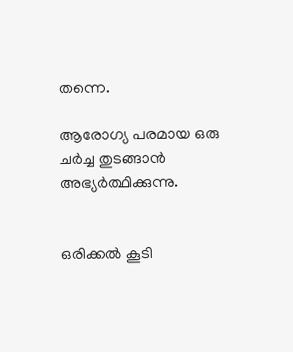തന്നെ.

ആരോഗ്യ പരമായ ഒരു ചര്‍ച്ച തുടങ്ങാന്‍ അഭ്യര്‍ത്ഥിക്കുന്നു.


ഒരിക്കല്‍ കൂടി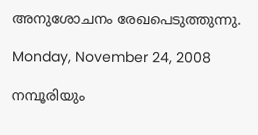അനുശോചനം രേഖപെടുത്തുന്നു.

Monday, November 24, 2008

നമ്പൂരിയും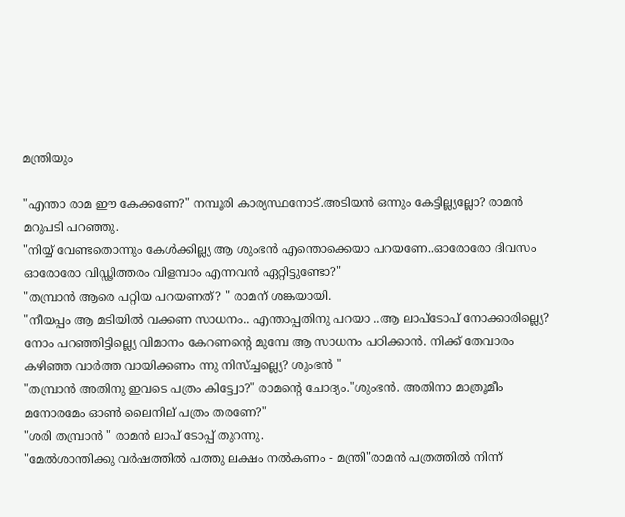മന്ത്രിയും

"എന്താ രാമ ഈ കേക്കണേ?" നമ്പൂരി കാര്യസ്ഥനോട്.അടിയന്‍ ഒന്നും കേട്ടില്ല്യല്ലോ? രാമന്‍ മറുപടി പറഞ്ഞു.
"നിയ്യ് വേണ്ടതൊന്നും കേള്‍ക്കില്ല്യ ആ ശുംഭന്‍ എന്തൊക്കെയാ പറയണേ..ഓരോരോ ദിവസം ഓരോരോ വിഡ്ഢിത്തരം വിളമ്പാം എന്നവന്‍ ഏറ്റിട്ടുണ്ടോ?"
"തമ്പ്രാന്‍ ആരെ പറ്റിയ പറയണത്? " രാമന് ശങ്കയായി.
"നീയപ്പം ആ മടിയില്‍ വക്കണ സാധനം.. എന്താപ്പതിനു പറയാ ..ആ ലാപ്ടോപ് നോക്കാരില്ല്യെ? നോം പറഞ്ഞിട്ടില്ല്യെ വിമാനം കേറണന്റെ മുമ്പേ ആ സാധനം പഠിക്കാന്‍. നിക്ക് തേവാരം കഴിഞ്ഞ വാര്‍ത്ത വായിക്കണം ന്നു നിസ്ച്ചല്ല്യെ? ശുംഭന്‍ "
"തമ്പ്രാന്‍ അതിനു ഇവടെ പത്രം കിട്ട്വോ?" രാമന്‍റെ ചോദ്യം."ശുംഭന്‍. അതിനാ മാത്രൂമീം മനോരമേം ഓണ്‍ ലൈനില് പത്രം തരണേ?"
"ശരി തമ്പ്രാന്‍ " രാമന്‍ ലാപ്‌ ടോപ്പ് തുറന്നു.
"മേല്‍ശാന്തിക്കു വര്‍ഷത്തില്‍ പത്തു ലക്ഷം നല്‍കണം - മന്ത്രി"രാമന്‍ പത്രത്തില്‍ നിന്ന്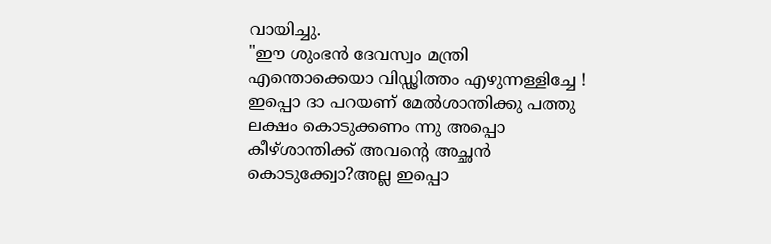വായിച്ചു.
"ഈ ശുംഭന്‍ ദേവസ്വം മന്ത്രി എന്തൊക്കെയാ വിഡ്ഢിത്തം എഴുന്നള്ളിച്ചേ ! ഇപ്പൊ ദാ പറയണ്‌ മേല്‍ശാന്തിക്കു പത്തു ലക്ഷം കൊടുക്കണം ന്നു അപ്പൊ കീഴ്ശാന്തിക്ക് അവന്‍റെ അച്ഛന്‍ കൊടുക്ക്വോ?അല്ല ഇപ്പൊ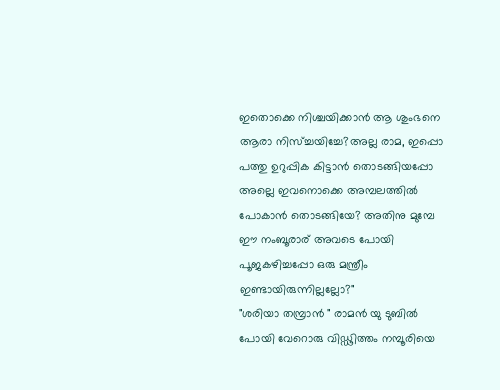ഇതൊക്കെ നിശ്ചയിക്കാന്‍ ആ ശുംഭനെ ആരാ നിസ്ച്ചയിച്ചേ?അല്ല രാമ, ഇപ്പൊ പത്തു ഉറുപ്പിക കിട്ടാന്‍ തൊടങ്ങിയപ്പോ അല്ലെ ഇവനൊക്കെ അമ്പലത്തില്‍ പോകാന്‍ തൊടങ്ങിയേ? അതിനു മുമ്പേ ഈ നംബൂരാര് അവടെ പോയി പൂജകഴിച്ചപ്പോ ഒരു മന്ത്രീം ഇണ്ടായിരുന്നില്ലല്ലോ?"
"ശരിയാ തമ്പ്രാന്‍ " രാമന്‍ യു ടുബില്‍ പോയി വേറൊരു വിഡ്ഢിത്തം നമ്പൂരിയെ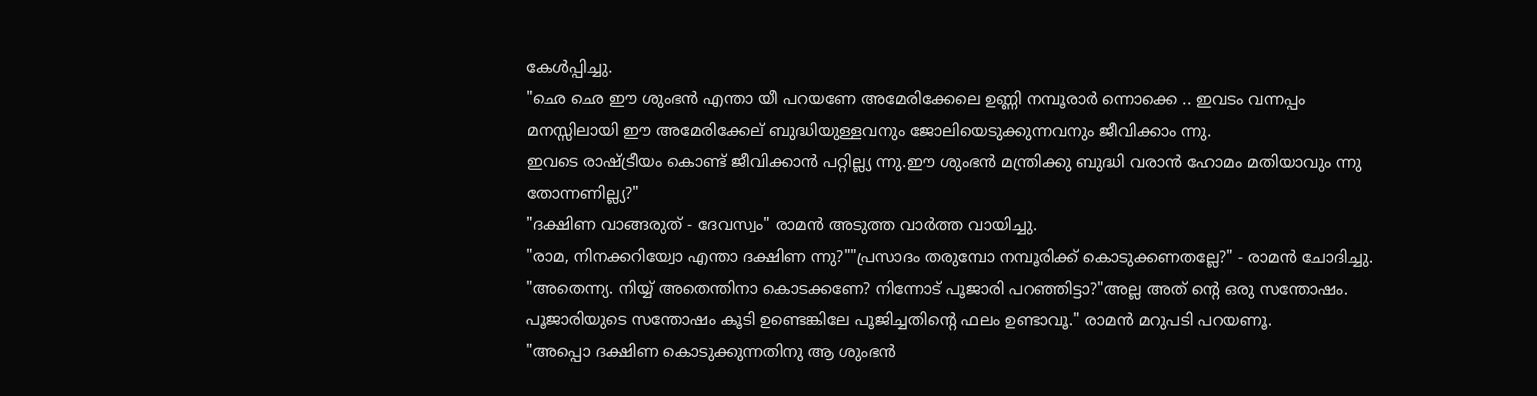കേള്‍പ്പിച്ചു.
"ഛെ ഛെ ഈ ശുംഭന്‍ എന്താ യീ പറയണേ അമേരിക്കേലെ ഉണ്ണി നമ്പൂരാര്‍ ന്നൊക്കെ .. ഇവടം വന്നപ്പം മനസ്സിലായി ഈ അമേരിക്കേല് ബുദ്ധിയുള്ളവനും ജോലിയെടുക്കുന്നവനും ജീവിക്കാം ന്നു.
ഇവടെ രാഷ്ട്രീയം കൊണ്ട് ജീവിക്കാന്‍ പറ്റില്ല്യ ന്നു.ഈ ശുംഭന്‍ മന്ത്രിക്കു ബുദ്ധി വരാന്‍ ഹോമം മതിയാവും ന്നു തോന്നണില്ല്യ?"
"ദക്ഷിണ വാങ്ങരുത് - ദേവസ്വം" രാമന്‍ അടുത്ത വാര്‍ത്ത വായിച്ചു.
"രാമ, നിനക്കറിയ്വോ എന്താ ദക്ഷിണ ന്നു?""പ്രസാദം തരുമ്പോ നമ്പൂരിക്ക് കൊടുക്കണതല്ലേ?" - രാമന്‍ ചോദിച്ചു.
"അതെന്ന്യ. നിയ്യ് അതെന്തിനാ കൊടക്കണേ? നിന്നോട് പൂജാരി പറഞ്ഞിട്ടാ?"അല്ല അത് ന്‍റെ ഒരു സന്തോഷം. പൂജാരിയുടെ സന്തോഷം കൂടി ഉണ്ടെങ്കിലേ പൂജിച്ചതിന്റെ ഫലം ഉണ്ടാവൂ." രാമന്‍ മറുപടി പറയണൂ.
"അപ്പൊ ദക്ഷിണ കൊടുക്കുന്നതിനു ആ ശുംഭന്‍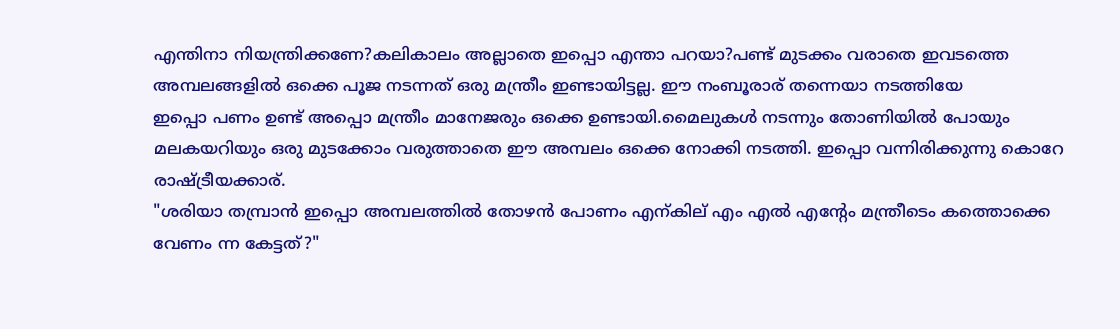എന്തിനാ നിയന്ത്രിക്കണേ?കലികാലം അല്ലാതെ ഇപ്പൊ എന്താ പറയാ?പണ്ട് മുടക്കം വരാതെ ഇവടത്തെ അമ്പലങ്ങളില്‍ ഒക്കെ പൂജ നടന്നത് ഒരു മന്ത്രീം ഇണ്ടായിട്ടല്ല. ഈ നംബൂരാര് തന്നെയാ നടത്തിയേ
ഇപ്പൊ പണം ഉണ്ട് അപ്പൊ മന്ത്രീം മാനേജരും ഒക്കെ ഉണ്ടായി.മൈലുകള്‍ നടന്നും തോണിയില്‍ പോയും മലകയറിയും ഒരു മുടക്കോം വരുത്താതെ ഈ അമ്പലം ഒക്കെ നോക്കി നടത്തി. ഇപ്പൊ വന്നിരിക്കുന്നു കൊറേ രാഷ്ട്രീയക്കാര്.
"ശരിയാ തമ്പ്രാന്‍ ഇപ്പൊ അമ്പലത്തില്‍ തോഴന്‍ പോണം എന്കില് എം എല്‍ എന്റേം മന്ത്രീടെം കത്തൊക്കെ വേണം ന്ന കേട്ടത്?"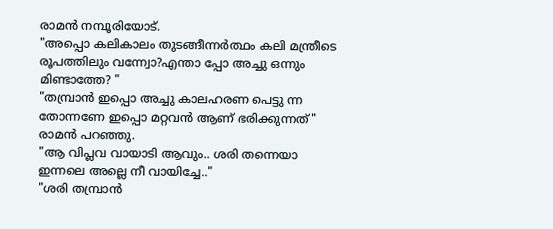രാമന്‍ നമ്പൂരിയോട്.
"അപ്പൊ കലികാലം തുടങ്ങീന്നര്‍ത്ഥം കലി മന്ത്രീടെ രൂപത്തിലും വന്ന്വോ?എന്താ പ്പോ അച്ചു ഒന്നും മിണ്ടാത്തേ? "
"തമ്പ്രാന്‍ ഇപ്പൊ അച്ചു കാലഹരണ പെട്ടു ന്ന തോന്നണേ ഇപ്പൊ മറ്റവന്‍ ആണ് ഭരിക്കുന്നത്‌" രാമന്‍ പറഞ്ഞു.
"ആ വിപ്ലവ വായാടി ആവും.. ശരി തന്നെയാ ഇന്നലെ അല്ലെ നീ വായിച്ചേ.."
"ശരി തമ്പ്രാന്‍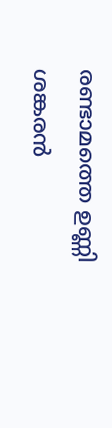രണ്ടാമത്തെ ഉണ്ണി ശങ്കരന്‍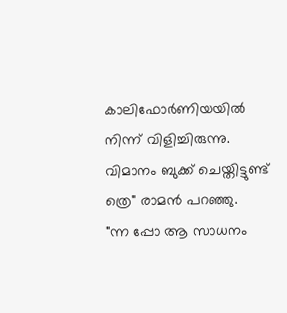കാലിഫോര്‍ണിയയില്‍ നിന്ന് വിളിച്ചിരുന്നു. വിമാനം ബുക്ക് ചെയ്തിട്ടുണ്ട് ത്രെ" രാമന്‍ പറഞ്ഞു.
"ന്ന പ്പോ ആ സാധനം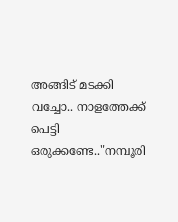അങ്ങിട് മടക്കി വച്ചോ.. നാളത്തേക്ക് പെട്ടി ഒരുക്കണ്ടേ.."നമ്പൂരി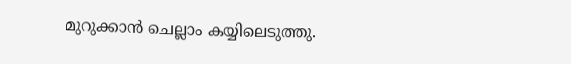മുറുക്കാന്‍ ചെല്ലാം കയ്യിലെടുത്തു.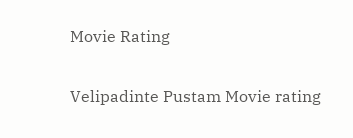Movie Rating

Velipadinte Pustam Movie rating